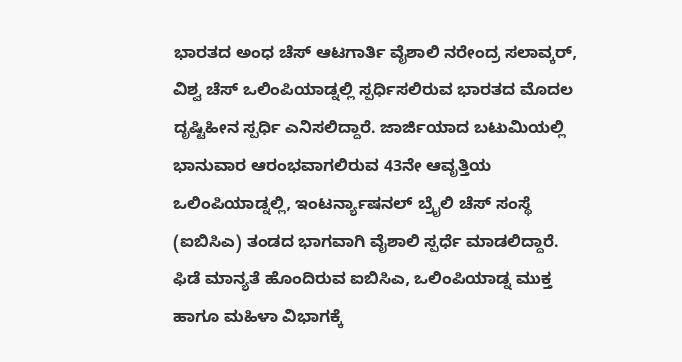ಭಾರತದ ಅಂಧ ಚೆಸ್ ಆಟಗಾರ್ತಿ ವೈಶಾಲಿ ನರೇಂದ್ರ ಸಲಾವ್ಕರ್, ವಿಶ್ವ ಚೆಸ್ ಒಲಿಂಪಿಯಾಡ್ನಲ್ಲಿ ಸ್ಪರ್ಧಿಸಲಿರುವ ಭಾರತದ ಮೊದಲ ದೃಷ್ಟಿಹೀನ ಸ್ಪರ್ಧಿ ಎನಿಸಲಿದ್ದಾರೆ. ಜಾರ್ಜಿಯಾದ ಬಟುಮಿಯಲ್ಲಿ ಭಾನುವಾರ ಆರಂಭವಾಗಲಿರುವ 43ನೇ ಆವೃತ್ತಿಯ ಒಲಿಂಪಿಯಾಡ್ನಲ್ಲಿ, ಇಂಟರ್ನ್ಯಾಷನಲ್ ಬ್ರೖೆಲಿ ಚೆಸ್ ಸಂಸ್ಥೆ (ಐಬಿಸಿಎ) ತಂಡದ ಭಾಗವಾಗಿ ವೈಶಾಲಿ ಸ್ಪರ್ಧೆ ಮಾಡಲಿದ್ದಾರೆ. ಫಿಡೆ ಮಾನ್ಯತೆ ಹೊಂದಿರುವ ಐಬಿಸಿಎ, ಒಲಿಂಪಿಯಾಡ್ನ ಮುಕ್ತ ಹಾಗೂ ಮಹಿಳಾ ವಿಭಾಗಕ್ಕೆ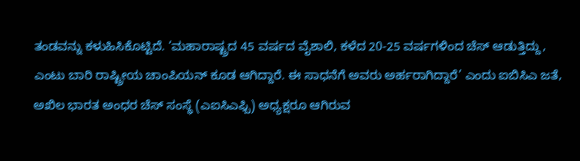ತಂಡವನ್ನು ಕಳುಹಿಸಿಕೊಟ್ಟಿದೆ. ‘ಮಹಾರಾಷ್ಟ್ರದ 45 ವರ್ಷದ ವೈಶಾಲಿ, ಕಳೆದ 20-25 ವರ್ಷಗಳಿಂದ ಚೆಸ್ ಆಡುತ್ತಿದ್ದು, ಎಂಟು ಬಾರಿ ರಾಷ್ಟ್ರೀಯ ಚಾಂಪಿಯನ್ ಕೂಡ ಆಗಿದ್ದಾರೆ. ಈ ಸಾಧನೆಗೆ ಅವರು ಅರ್ಹರಾಗಿದ್ದಾರೆ’ ಎಂದು ಐಬಿಸಿಎ ಜತೆ, ಅಖಿಲ ಭಾರತ ಅಂಧರ ಚೆಸ್ ಸಂಸ್ಥೆ (ಎಐಸಿಎಫ್ಬಿ) ಅಧ್ಯಕ್ಷರೂ ಆಗಿರುವ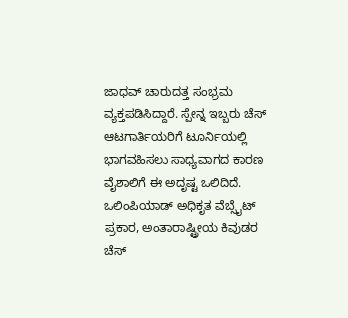ಜಾಧವ್ ಚಾರುದತ್ತ ಸಂಭ್ರಮ ವ್ಯಕ್ತಪಡಿಸಿದ್ದಾರೆ. ಸ್ಪೇನ್ನ ಇಬ್ಬರು ಚೆಸ್ ಆಟಗಾರ್ತಿಯರಿಗೆ ಟೂರ್ನಿಯಲ್ಲಿ ಭಾಗವಹಿಸಲು ಸಾಧ್ಯವಾಗದ ಕಾರಣ ವೈಶಾಲಿಗೆ ಈ ಅದೃಷ್ಟ ಒಲಿದಿದೆ. ಒಲಿಂಪಿಯಾಡ್ ಅಧಿಕೃತ ವೆಬ್ಸೈಟ್ ಪ್ರಕಾರ, ಅಂತಾರಾಷ್ಟ್ರೀಯ ಕಿವುಡರ ಚೆಸ್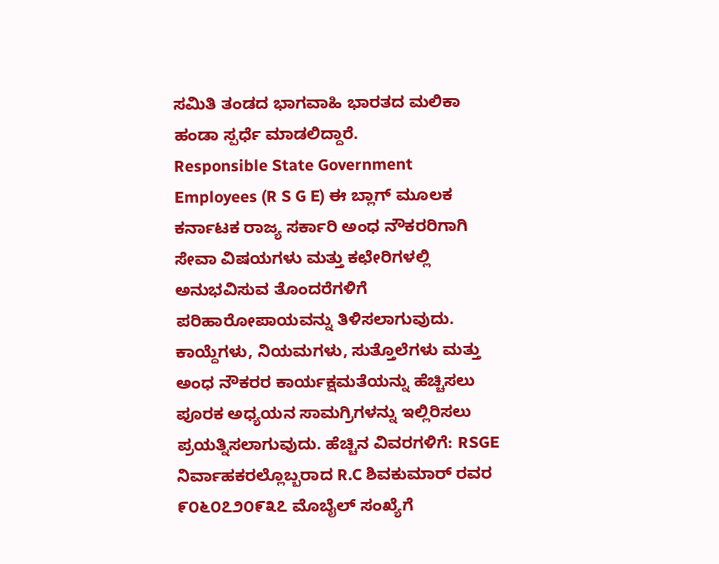ಸಮಿತಿ ತಂಡದ ಭಾಗವಾಹಿ ಭಾರತದ ಮಲಿಕಾ ಹಂಡಾ ಸ್ಪರ್ಧೆ ಮಾಡಲಿದ್ದಾರೆ.
Responsible State Government Employees (R S G E) ಈ ಬ್ಲಾಗ್ ಮೂಲಕ ಕರ್ನಾಟಕ ರಾಜ್ಯ ಸರ್ಕಾರಿ ಅಂಧ ನೌಕರರಿಗಾಗಿ ಸೇವಾ ವಿಷಯಗಳು ಮತ್ತು ಕಛೇರಿಗಳಲ್ಲಿ ಅನುಭವಿಸುವ ತೊಂದರೆಗಳಿಗೆ ಪರಿಹಾರೋಪಾಯವನ್ನು ತಿಳಿಸಲಾಗುವುದು. ಕಾಯ್ದೆಗಳು, ನಿಯಮಗಳು, ಸುತ್ತೊಲೆಗಳು ಮತ್ತು ಅಂಧ ನೌಕರರ ಕಾರ್ಯಕ್ಷಮತೆಯನ್ನು ಹೆಚ್ಚಿಸಲು ಪೂರಕ ಅಧ್ಯಯನ ಸಾಮಗ್ರಿಗಳನ್ನು ಇಲ್ಲಿರಿಸಲು ಪ್ರಯತ್ನಿಸಲಾಗುವುದು. ಹೆಚ್ಚಿನ ವಿವರಗಳಿಗೆ: RSGE ನಿರ್ವಾಹಕರಲ್ಲೊಬ್ಬರಾದ R.C ಶಿವಕುಮಾರ್ ರವರ ೯೦೬೦೭೨೦೯೩೭ ಮೊಬೈಲ್ ಸಂಖ್ಯೆಗೆ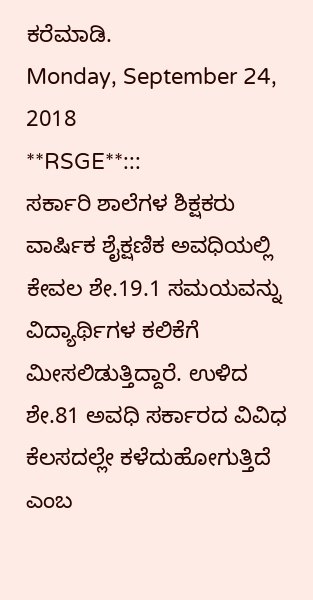ಕರೆಮಾಡಿ.
Monday, September 24, 2018
**RSGE**:::
ಸರ್ಕಾರಿ ಶಾಲೆಗಳ ಶಿಕ್ಷಕರು ವಾರ್ಷಿಕ ಶೈಕ್ಷಣಿಕ ಅವಧಿಯಲ್ಲಿ ಕೇವಲ ಶೇ.19.1 ಸಮಯವನ್ನು ವಿದ್ಯಾರ್ಥಿಗಳ ಕಲಿಕೆಗೆ ಮೀಸಲಿಡುತ್ತಿದ್ದಾರೆ. ಉಳಿದ ಶೇ.81 ಅವಧಿ ಸರ್ಕಾರದ ವಿವಿಧ ಕೆಲಸದಲ್ಲೇ ಕಳೆದುಹೋಗುತ್ತಿದೆ ಎಂಬ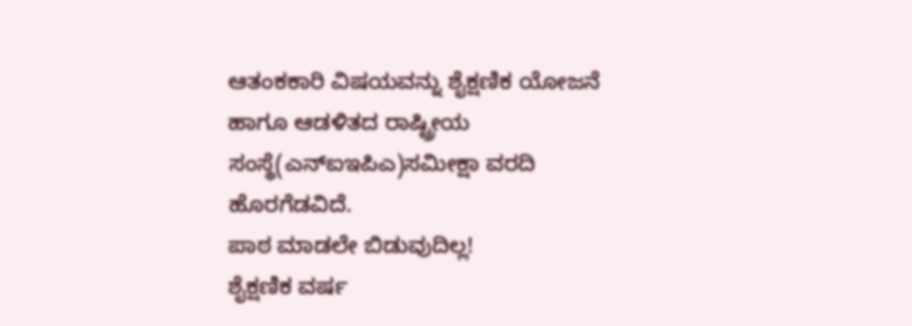ಆತಂಕಕಾರಿ ವಿಷಯವನ್ನು ಶೈಕ್ಷಣಿಕ ಯೋಜನೆ ಹಾಗೂ ಆಡಳಿತದ ರಾಷ್ಟ್ರೀಯ ಸಂಸ್ಥೆ(ಎನ್ಐಇಪಿಎ)ಸಮೀಕ್ಷಾ ವರದಿ ಹೊರಗೆಡವಿದೆ.
ಪಾಠ ಮಾಡಲೇ ಬಿಡುವುದಿಲ್ಲ!
ಶೈಕ್ಷಣಿಕ ವರ್ಷ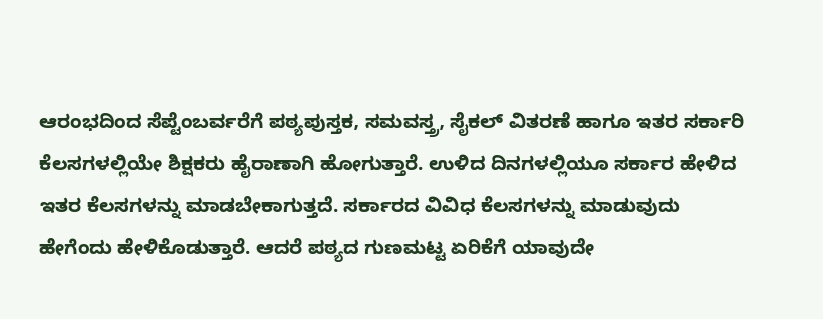ಆರಂಭದಿಂದ ಸೆಪ್ಟೆಂಬರ್ವರೆಗೆ ಪಠ್ಯಪುಸ್ತಕ, ಸಮವಸ್ತ್ರ, ಸೈಕಲ್ ವಿತರಣೆ ಹಾಗೂ ಇತರ ಸರ್ಕಾರಿ ಕೆಲಸಗಳಲ್ಲಿಯೇ ಶಿಕ್ಷಕರು ಹೈರಾಣಾಗಿ ಹೋಗುತ್ತಾರೆ. ಉಳಿದ ದಿನಗಳಲ್ಲಿಯೂ ಸರ್ಕಾರ ಹೇಳಿದ ಇತರ ಕೆಲಸಗಳನ್ನು ಮಾಡಬೇಕಾಗುತ್ತದೆ. ಸರ್ಕಾರದ ವಿವಿಧ ಕೆಲಸಗಳನ್ನು ಮಾಡುವುದು ಹೇಗೆಂದು ಹೇಳಿಕೊಡುತ್ತಾರೆ. ಆದರೆ ಪಠ್ಯದ ಗುಣಮಟ್ಟ ಏರಿಕೆಗೆ ಯಾವುದೇ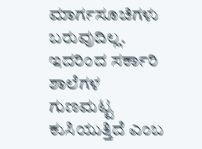ಮಾರ್ಗಸೂಚಿಗಳು ಬರುವುದಿಲ್ಲ. ಇದರಿಂದ ಸರ್ಕಾರಿ ಶಾಲೆಗಳ ಗುಣಮಟ್ಟ ಕುಸಿಯುತ್ತಿದೆ ಎಂಬ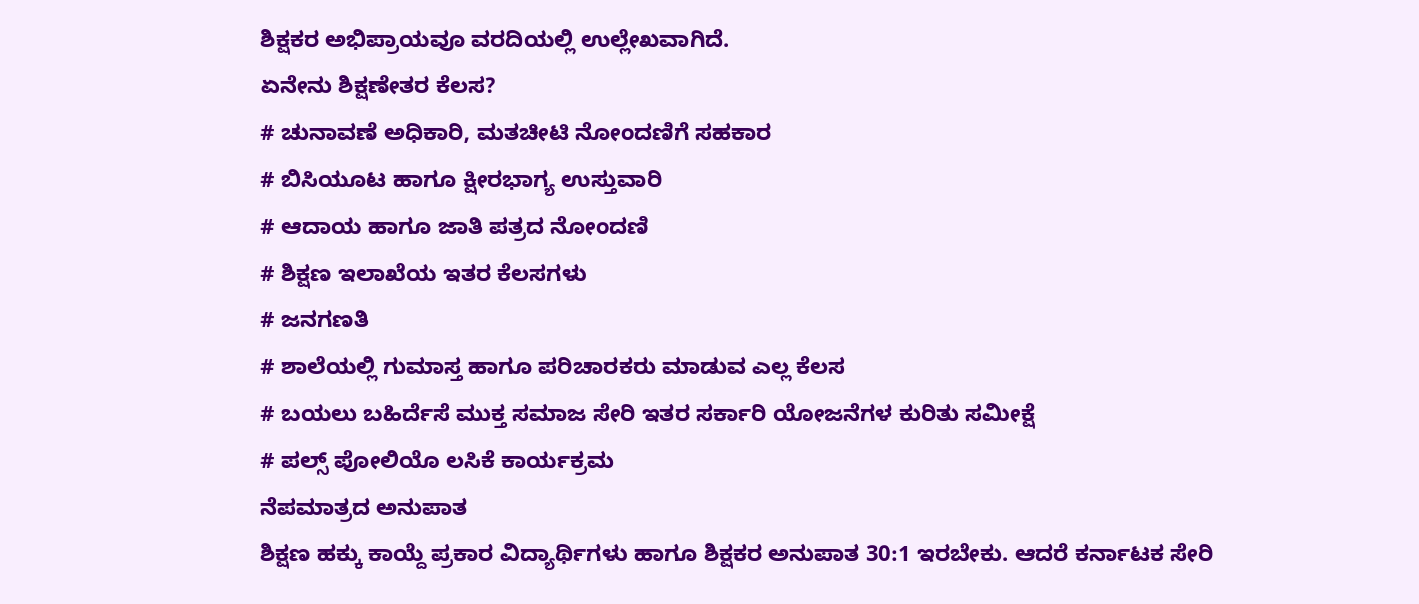ಶಿಕ್ಷಕರ ಅಭಿಪ್ರಾಯವೂ ವರದಿಯಲ್ಲಿ ಉಲ್ಲೇಖವಾಗಿದೆ.
ಏನೇನು ಶಿಕ್ಷಣೇತರ ಕೆಲಸ?
# ಚುನಾವಣೆ ಅಧಿಕಾರಿ, ಮತಚೀಟಿ ನೋಂದಣಿಗೆ ಸಹಕಾರ
# ಬಿಸಿಯೂಟ ಹಾಗೂ ಕ್ಷೀರಭಾಗ್ಯ ಉಸ್ತುವಾರಿ
# ಆದಾಯ ಹಾಗೂ ಜಾತಿ ಪತ್ರದ ನೋಂದಣಿ
# ಶಿಕ್ಷಣ ಇಲಾಖೆಯ ಇತರ ಕೆಲಸಗಳು
# ಜನಗಣತಿ
# ಶಾಲೆಯಲ್ಲಿ ಗುಮಾಸ್ತ ಹಾಗೂ ಪರಿಚಾರಕರು ಮಾಡುವ ಎಲ್ಲ ಕೆಲಸ
# ಬಯಲು ಬಹಿರ್ದೆಸೆ ಮುಕ್ತ ಸಮಾಜ ಸೇರಿ ಇತರ ಸರ್ಕಾರಿ ಯೋಜನೆಗಳ ಕುರಿತು ಸಮೀಕ್ಷೆ
# ಪಲ್ಸ್ ಪೋಲಿಯೊ ಲಸಿಕೆ ಕಾರ್ಯಕ್ರಮ
ನೆಪಮಾತ್ರದ ಅನುಪಾತ
ಶಿಕ್ಷಣ ಹಕ್ಕು ಕಾಯ್ದೆ ಪ್ರಕಾರ ವಿದ್ಯಾರ್ಥಿಗಳು ಹಾಗೂ ಶಿಕ್ಷಕರ ಅನುಪಾತ 30:1 ಇರಬೇಕು. ಆದರೆ ಕರ್ನಾಟಕ ಸೇರಿ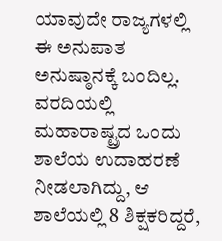ಯಾವುದೇ ರಾಜ್ಯಗಳಲ್ಲಿ ಈ ಅನುಪಾತ ಅನುಷ್ಠಾನಕ್ಕೆ ಬಂದಿಲ್ಲ. ವರದಿಯಲ್ಲಿ ಮಹಾರಾಷ್ಟ್ರದ ಒಂದು ಶಾಲೆಯ ಉದಾಹರಣೆ ನೀಡಲಾಗಿದ್ದು, ಆ ಶಾಲೆಯಲ್ಲಿ 8 ಶಿಕ್ಷಕರಿದ್ದರೆ,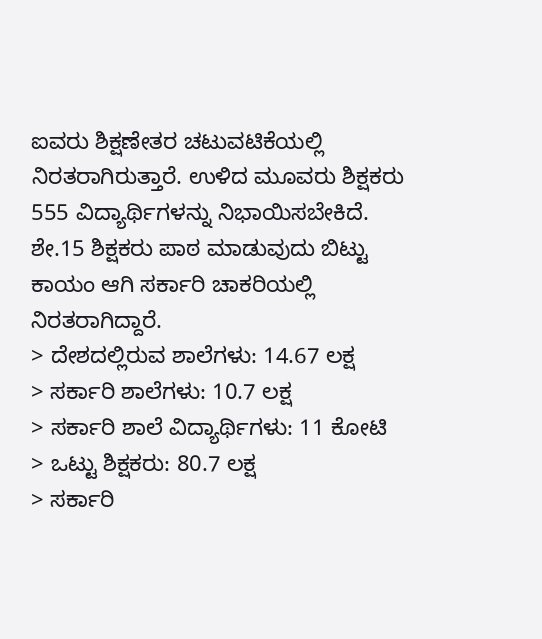ಐವರು ಶಿಕ್ಷಣೇತರ ಚಟುವಟಿಕೆಯಲ್ಲಿ ನಿರತರಾಗಿರುತ್ತಾರೆ. ಉಳಿದ ಮೂವರು ಶಿಕ್ಷಕರು 555 ವಿದ್ಯಾರ್ಥಿಗಳನ್ನು ನಿಭಾಯಿಸಬೇಕಿದೆ. ಶೇ.15 ಶಿಕ್ಷಕರು ಪಾಠ ಮಾಡುವುದು ಬಿಟ್ಟು ಕಾಯಂ ಆಗಿ ಸರ್ಕಾರಿ ಚಾಕರಿಯಲ್ಲಿ ನಿರತರಾಗಿದ್ದಾರೆ.
> ದೇಶದಲ್ಲಿರುವ ಶಾಲೆಗಳು: 14.67 ಲಕ್ಷ
> ಸರ್ಕಾರಿ ಶಾಲೆಗಳು: 10.7 ಲಕ್ಷ
> ಸರ್ಕಾರಿ ಶಾಲೆ ವಿದ್ಯಾರ್ಥಿಗಳು: 11 ಕೋಟಿ
> ಒಟ್ಟು ಶಿಕ್ಷಕರು: 80.7 ಲಕ್ಷ
> ಸರ್ಕಾರಿ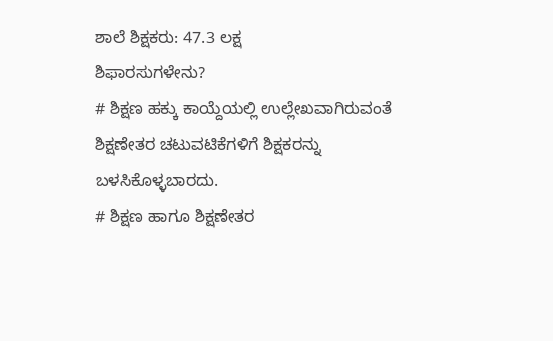ಶಾಲೆ ಶಿಕ್ಷಕರು: 47.3 ಲಕ್ಷ
ಶಿಫಾರಸುಗಳೇನು?
# ಶಿಕ್ಷಣ ಹಕ್ಕು ಕಾಯ್ದೆಯಲ್ಲಿ ಉಲ್ಲೇಖವಾಗಿರುವಂತೆ ಶಿಕ್ಷಣೇತರ ಚಟುವಟಿಕೆಗಳಿಗೆ ಶಿಕ್ಷಕರನ್ನು ಬಳಸಿಕೊಳ್ಳಬಾರದು.
# ಶಿಕ್ಷಣ ಹಾಗೂ ಶಿಕ್ಷಣೇತರ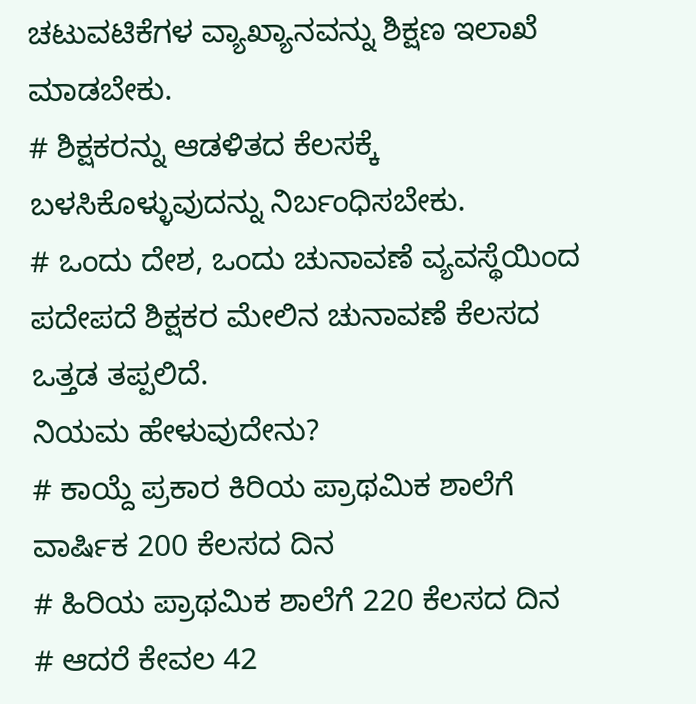ಚಟುವಟಿಕೆಗಳ ವ್ಯಾಖ್ಯಾನವನ್ನು ಶಿಕ್ಷಣ ಇಲಾಖೆ ಮಾಡಬೇಕು.
# ಶಿಕ್ಷಕರನ್ನು ಆಡಳಿತದ ಕೆಲಸಕ್ಕೆ ಬಳಸಿಕೊಳ್ಳುವುದನ್ನು ನಿರ್ಬಂಧಿಸಬೇಕು.
# ಒಂದು ದೇಶ, ಒಂದು ಚುನಾವಣೆ ವ್ಯವಸ್ಥೆಯಿಂದ ಪದೇಪದೆ ಶಿಕ್ಷಕರ ಮೇಲಿನ ಚುನಾವಣೆ ಕೆಲಸದ ಒತ್ತಡ ತಪ್ಪಲಿದೆ.
ನಿಯಮ ಹೇಳುವುದೇನು?
# ಕಾಯ್ದೆ ಪ್ರಕಾರ ಕಿರಿಯ ಪ್ರಾಥಮಿಕ ಶಾಲೆಗೆ ವಾರ್ಷಿಕ 200 ಕೆಲಸದ ದಿನ
# ಹಿರಿಯ ಪ್ರಾಥಮಿಕ ಶಾಲೆಗೆ 220 ಕೆಲಸದ ದಿನ
# ಆದರೆ ಕೇವಲ 42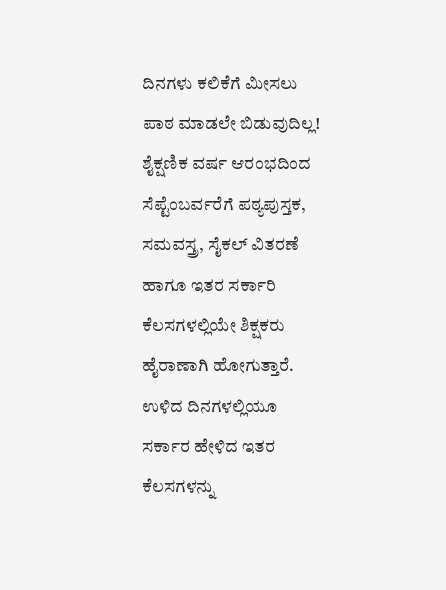ದಿನಗಳು ಕಲಿಕೆಗೆ ಮೀಸಲು
ಪಾಠ ಮಾಡಲೇ ಬಿಡುವುದಿಲ್ಲ!
ಶೈಕ್ಷಣಿಕ ವರ್ಷ ಆರಂಭದಿಂದ ಸೆಪ್ಟೆಂಬರ್ವರೆಗೆ ಪಠ್ಯಪುಸ್ತಕ, ಸಮವಸ್ತ್ರ, ಸೈಕಲ್ ವಿತರಣೆ ಹಾಗೂ ಇತರ ಸರ್ಕಾರಿ ಕೆಲಸಗಳಲ್ಲಿಯೇ ಶಿಕ್ಷಕರು ಹೈರಾಣಾಗಿ ಹೋಗುತ್ತಾರೆ. ಉಳಿದ ದಿನಗಳಲ್ಲಿಯೂ ಸರ್ಕಾರ ಹೇಳಿದ ಇತರ ಕೆಲಸಗಳನ್ನು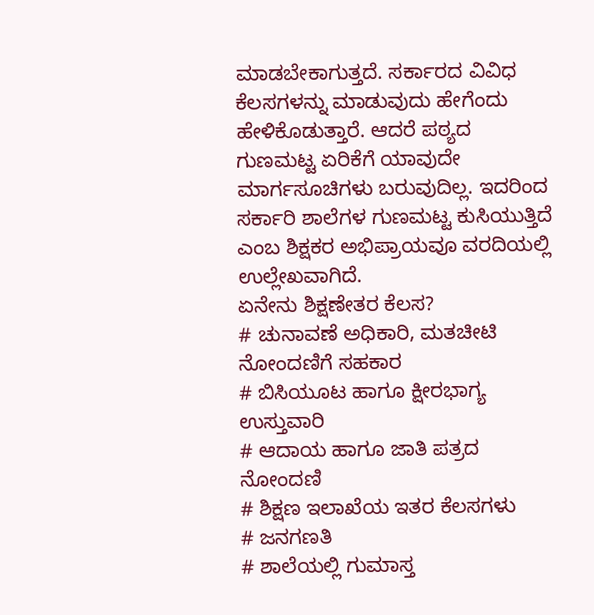ಮಾಡಬೇಕಾಗುತ್ತದೆ. ಸರ್ಕಾರದ ವಿವಿಧ ಕೆಲಸಗಳನ್ನು ಮಾಡುವುದು ಹೇಗೆಂದು ಹೇಳಿಕೊಡುತ್ತಾರೆ. ಆದರೆ ಪಠ್ಯದ ಗುಣಮಟ್ಟ ಏರಿಕೆಗೆ ಯಾವುದೇ ಮಾರ್ಗಸೂಚಿಗಳು ಬರುವುದಿಲ್ಲ. ಇದರಿಂದ ಸರ್ಕಾರಿ ಶಾಲೆಗಳ ಗುಣಮಟ್ಟ ಕುಸಿಯುತ್ತಿದೆ ಎಂಬ ಶಿಕ್ಷಕರ ಅಭಿಪ್ರಾಯವೂ ವರದಿಯಲ್ಲಿ ಉಲ್ಲೇಖವಾಗಿದೆ.
ಏನೇನು ಶಿಕ್ಷಣೇತರ ಕೆಲಸ?
# ಚುನಾವಣೆ ಅಧಿಕಾರಿ, ಮತಚೀಟಿ ನೋಂದಣಿಗೆ ಸಹಕಾರ
# ಬಿಸಿಯೂಟ ಹಾಗೂ ಕ್ಷೀರಭಾಗ್ಯ ಉಸ್ತುವಾರಿ
# ಆದಾಯ ಹಾಗೂ ಜಾತಿ ಪತ್ರದ ನೋಂದಣಿ
# ಶಿಕ್ಷಣ ಇಲಾಖೆಯ ಇತರ ಕೆಲಸಗಳು
# ಜನಗಣತಿ
# ಶಾಲೆಯಲ್ಲಿ ಗುಮಾಸ್ತ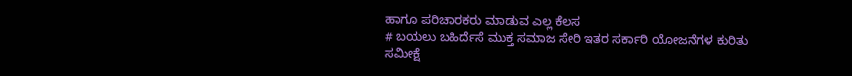ಹಾಗೂ ಪರಿಚಾರಕರು ಮಾಡುವ ಎಲ್ಲ ಕೆಲಸ
# ಬಯಲು ಬಹಿರ್ದೆಸೆ ಮುಕ್ತ ಸಮಾಜ ಸೇರಿ ಇತರ ಸರ್ಕಾರಿ ಯೋಜನೆಗಳ ಕುರಿತು ಸಮೀಕ್ಷೆ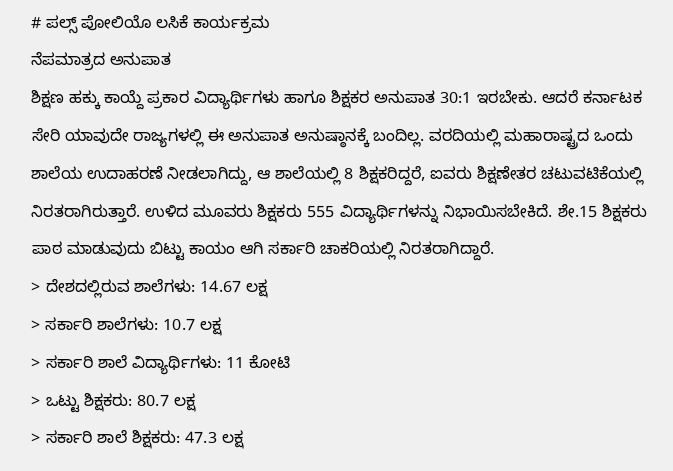# ಪಲ್ಸ್ ಪೋಲಿಯೊ ಲಸಿಕೆ ಕಾರ್ಯಕ್ರಮ
ನೆಪಮಾತ್ರದ ಅನುಪಾತ
ಶಿಕ್ಷಣ ಹಕ್ಕು ಕಾಯ್ದೆ ಪ್ರಕಾರ ವಿದ್ಯಾರ್ಥಿಗಳು ಹಾಗೂ ಶಿಕ್ಷಕರ ಅನುಪಾತ 30:1 ಇರಬೇಕು. ಆದರೆ ಕರ್ನಾಟಕ ಸೇರಿ ಯಾವುದೇ ರಾಜ್ಯಗಳಲ್ಲಿ ಈ ಅನುಪಾತ ಅನುಷ್ಠಾನಕ್ಕೆ ಬಂದಿಲ್ಲ. ವರದಿಯಲ್ಲಿ ಮಹಾರಾಷ್ಟ್ರದ ಒಂದು ಶಾಲೆಯ ಉದಾಹರಣೆ ನೀಡಲಾಗಿದ್ದು, ಆ ಶಾಲೆಯಲ್ಲಿ 8 ಶಿಕ್ಷಕರಿದ್ದರೆ, ಐವರು ಶಿಕ್ಷಣೇತರ ಚಟುವಟಿಕೆಯಲ್ಲಿ ನಿರತರಾಗಿರುತ್ತಾರೆ. ಉಳಿದ ಮೂವರು ಶಿಕ್ಷಕರು 555 ವಿದ್ಯಾರ್ಥಿಗಳನ್ನು ನಿಭಾಯಿಸಬೇಕಿದೆ. ಶೇ.15 ಶಿಕ್ಷಕರು ಪಾಠ ಮಾಡುವುದು ಬಿಟ್ಟು ಕಾಯಂ ಆಗಿ ಸರ್ಕಾರಿ ಚಾಕರಿಯಲ್ಲಿ ನಿರತರಾಗಿದ್ದಾರೆ.
> ದೇಶದಲ್ಲಿರುವ ಶಾಲೆಗಳು: 14.67 ಲಕ್ಷ
> ಸರ್ಕಾರಿ ಶಾಲೆಗಳು: 10.7 ಲಕ್ಷ
> ಸರ್ಕಾರಿ ಶಾಲೆ ವಿದ್ಯಾರ್ಥಿಗಳು: 11 ಕೋಟಿ
> ಒಟ್ಟು ಶಿಕ್ಷಕರು: 80.7 ಲಕ್ಷ
> ಸರ್ಕಾರಿ ಶಾಲೆ ಶಿಕ್ಷಕರು: 47.3 ಲಕ್ಷ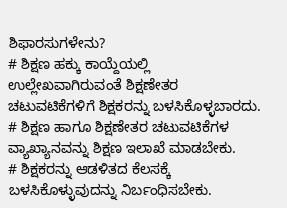ಶಿಫಾರಸುಗಳೇನು?
# ಶಿಕ್ಷಣ ಹಕ್ಕು ಕಾಯ್ದೆಯಲ್ಲಿ ಉಲ್ಲೇಖವಾಗಿರುವಂತೆ ಶಿಕ್ಷಣೇತರ ಚಟುವಟಿಕೆಗಳಿಗೆ ಶಿಕ್ಷಕರನ್ನು ಬಳಸಿಕೊಳ್ಳಬಾರದು.
# ಶಿಕ್ಷಣ ಹಾಗೂ ಶಿಕ್ಷಣೇತರ ಚಟುವಟಿಕೆಗಳ ವ್ಯಾಖ್ಯಾನವನ್ನು ಶಿಕ್ಷಣ ಇಲಾಖೆ ಮಾಡಬೇಕು.
# ಶಿಕ್ಷಕರನ್ನು ಆಡಳಿತದ ಕೆಲಸಕ್ಕೆ ಬಳಸಿಕೊಳ್ಳುವುದನ್ನು ನಿರ್ಬಂಧಿಸಬೇಕು.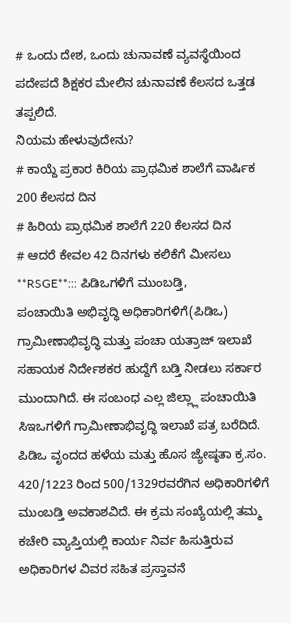# ಒಂದು ದೇಶ, ಒಂದು ಚುನಾವಣೆ ವ್ಯವಸ್ಥೆಯಿಂದ ಪದೇಪದೆ ಶಿಕ್ಷಕರ ಮೇಲಿನ ಚುನಾವಣೆ ಕೆಲಸದ ಒತ್ತಡ ತಪ್ಪಲಿದೆ.
ನಿಯಮ ಹೇಳುವುದೇನು?
# ಕಾಯ್ದೆ ಪ್ರಕಾರ ಕಿರಿಯ ಪ್ರಾಥಮಿಕ ಶಾಲೆಗೆ ವಾರ್ಷಿಕ 200 ಕೆಲಸದ ದಿನ
# ಹಿರಿಯ ಪ್ರಾಥಮಿಕ ಶಾಲೆಗೆ 220 ಕೆಲಸದ ದಿನ
# ಆದರೆ ಕೇವಲ 42 ದಿನಗಳು ಕಲಿಕೆಗೆ ಮೀಸಲು
**RSGE**::: ಪಿಡಿಒಗಳಿಗೆ ಮುಂಬಡ್ತಿ,
ಪಂಚಾಯಿತಿ ಅಭಿವೃದ್ಧಿ ಅಧಿಕಾರಿಗಳಿಗೆ(ಪಿಡಿಒ) ಗ್ರಾಮೀಣಾಭಿವೃದ್ಧಿ ಮತ್ತು ಪಂಚಾ ಯತ್ರಾಜ್ ಇಲಾಖೆ ಸಹಾಯಕ ನಿರ್ದೇಶಕರ ಹುದ್ದೆಗೆ ಬಡ್ತಿ ನೀಡಲು ಸರ್ಕಾರ ಮುಂದಾಗಿದೆ. ಈ ಸಂಬಂಧ ಎಲ್ಲ ಜಿಲ್ಲ್ಲಾ ಪಂಚಾಯಿತಿ ಸಿಇಒಗಳಿಗೆ ಗ್ರಾಮೀಣಾಭಿವೃದ್ಧಿ ಇಲಾಖೆ ಪತ್ರ ಬರೆದಿದೆ. ಪಿಡಿಒ ವೃಂದದ ಹಳೆಯ ಮತ್ತು ಹೊಸ ಜ್ಯೇಷ್ಠತಾ ಕ್ರ.ಸಂ. 420/1223 ರಿಂದ 500/1329ರವರೆಗಿನ ಅಧಿಕಾರಿಗಳಿಗೆ ಮುಂಬಡ್ತಿ ಅವಕಾಶವಿದೆ. ಈ ಕ್ರಮ ಸಂಖ್ಯೆಯಲ್ಲಿ ತಮ್ಮ ಕಚೇರಿ ವ್ಯಾಪ್ತಿಯಲ್ಲಿ ಕಾರ್ಯ ನಿರ್ವ ಹಿಸುತ್ತಿರುವ ಅಧಿಕಾರಿಗಳ ವಿವರ ಸಹಿತ ಪ್ರಸ್ತಾವನೆ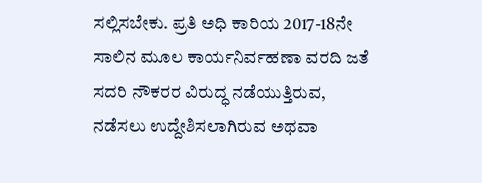ಸಲ್ಲಿಸಬೇಕು. ಪ್ರತಿ ಅಧಿ ಕಾರಿಯ 2017-18ನೇ ಸಾಲಿನ ಮೂಲ ಕಾರ್ಯನಿರ್ವಹಣಾ ವರದಿ ಜತೆ ಸದರಿ ನೌಕರರ ವಿರುದ್ಧ ನಡೆಯುತ್ತಿರುವ, ನಡೆಸಲು ಉದ್ದೇಶಿಸಲಾಗಿರುವ ಅಥವಾ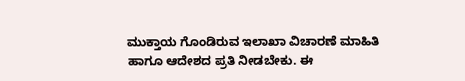ಮುಕ್ತಾಯ ಗೊಂಡಿರುವ ಇಲಾಖಾ ವಿಚಾರಣೆ ಮಾಹಿತಿ ಹಾಗೂ ಆದೇಶದ ಪ್ರತಿ ನೀಡಬೇಕು. ಈ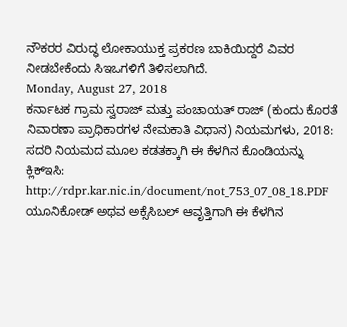ನೌಕರರ ವಿರುದ್ಧ ಲೋಕಾಯುಕ್ತ ಪ್ರಕರಣ ಬಾಕಿಯಿದ್ದರೆ ವಿವರ ನೀಡಬೇಕೆಂದು ಸಿಇಒಗಳಿಗೆ ತಿಳಿಸಲಾಗಿದೆ.
Monday, August 27, 2018
ಕರ್ನಾಟಕ ಗ್ರಾಮ ಸ್ವರಾಜ್ ಮತ್ತು ಪಂಚಾಯತ್ ರಾಜ್ (ಕುಂದು ಕೊರತೆ ನಿವಾರಣಾ ಪ್ರಾಧಿಕಾರಗಳ ನೇಮಕಾತಿ ವಿಧಾನ) ನಿಯಮಗಳು, 2018:
ಸದರಿ ನಿಯಮದ ಮೂಲ ಕಡತಕ್ಕಾಗಿ ಈ ಕೆಳಗಿನ ಕೊಂಡಿಯನ್ನು ಕ್ಲಿಕ್ಇಸಿ:
http://rdpr.kar.nic.in/document/not_753_07_08_18.PDF
ಯೂನಿಕೋಡ್ ಅಥವ ಅಕ್ಸೆಸಿಬಲ್ ಆವೃತ್ತಿಗಾಗಿ ಈ ಕೆಳಗಿನ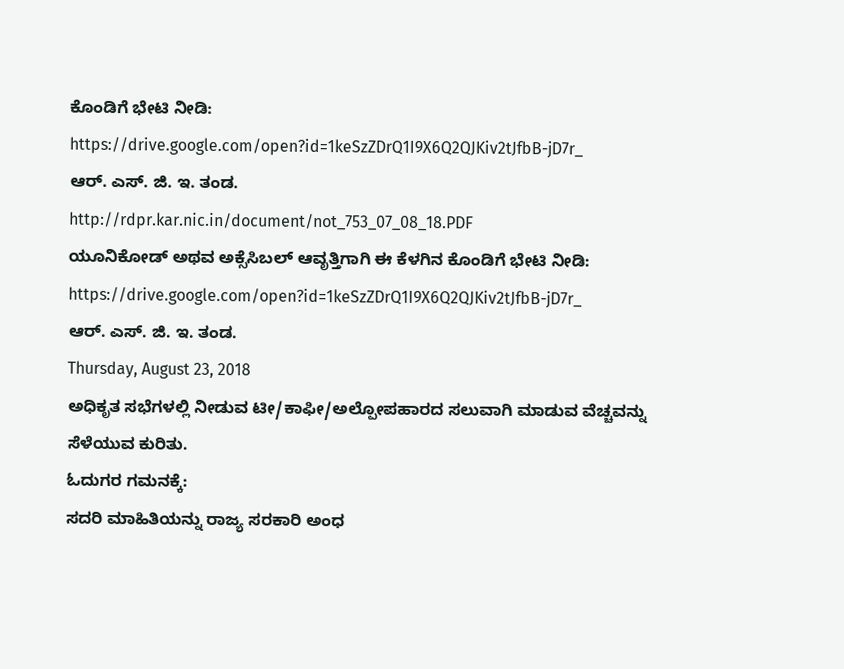ಕೊಂಡಿಗೆ ಭೇಟಿ ನೀಡಿ:
https://drive.google.com/open?id=1keSzZDrQ1I9X6Q2QJKiv2tJfbB-jD7r_
ಆರ್. ಎಸ್. ಜಿ. ಇ. ತಂಡ.
http://rdpr.kar.nic.in/document/not_753_07_08_18.PDF
ಯೂನಿಕೋಡ್ ಅಥವ ಅಕ್ಸೆಸಿಬಲ್ ಆವೃತ್ತಿಗಾಗಿ ಈ ಕೆಳಗಿನ ಕೊಂಡಿಗೆ ಭೇಟಿ ನೀಡಿ:
https://drive.google.com/open?id=1keSzZDrQ1I9X6Q2QJKiv2tJfbB-jD7r_
ಆರ್. ಎಸ್. ಜಿ. ಇ. ತಂಡ.
Thursday, August 23, 2018
ಅಧಿಕೃತ ಸಭೆಗಳಲ್ಲಿ ನೀಡುವ ಟೀ/ಕಾಫೀ/ಅಲ್ಪೋಪಹಾರದ ಸಲುವಾಗಿ ಮಾಡುವ ವೆಚ್ಚವನ್ನು ಸೆಳೆಯುವ ಕುರಿತು.
ಓದುಗರ ಗಮನಕ್ಕೆ:
ಸದರಿ ಮಾಹಿತಿಯನ್ನು ರಾಜ್ಯ ಸರಕಾರಿ ಅಂಧ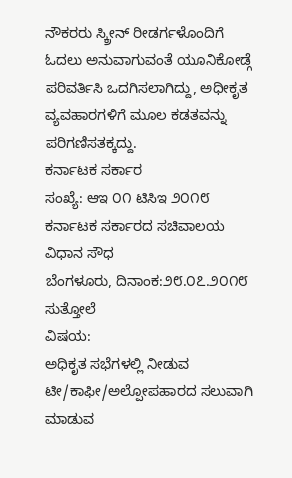ನೌಕರರು ಸ್ಕ್ರೀನ್ ರೀಡರ್ಗಳೊಂದಿಗೆ ಓದಲು ಅನುವಾಗುವಂತೆ ಯೂನಿಕೋಡ್ಗೆ ಪರಿವರ್ತಿಸಿ ಒದಗಿಸಲಾಗಿದ್ದು, ಅಧೀಕೃತ ವ್ಯವಹಾರಗಳಿಗೆ ಮೂಲ ಕಡತವನ್ನು ಪರಿಗಣಿಸತಕ್ಕದ್ದು.
ಕರ್ನಾಟಕ ಸರ್ಕಾರ
ಸಂಖ್ಯೆ: ಆಇ ೦೧ ಟಿಸಿಇ ೨೦೧೮ ಕರ್ನಾಟಕ ಸರ್ಕಾರದ ಸಚಿವಾಲಯ
ವಿಧಾನ ಸೌಧ
ಬೆಂಗಳೂರು, ದಿನಾಂಕ:೨೮.೦೭.೨೦೧೮
ಸುತ್ತೋಲೆ
ವಿಷಯ:
ಅಧಿಕೃತ ಸಭೆಗಳಲ್ಲಿ ನೀಡುವ ಟೀ/ಕಾಫೀ/ಅಲ್ಪೋಪಹಾರದ ಸಲುವಾಗಿ ಮಾಡುವ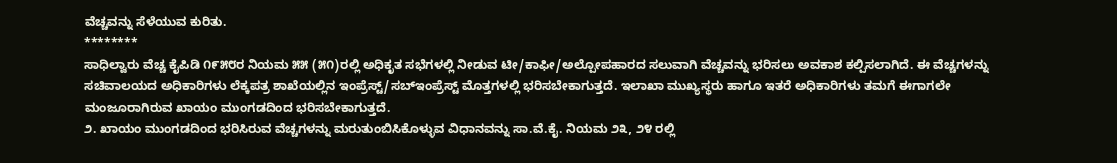ವೆಚ್ಚವನ್ನು ಸೆಳೆಯುವ ಕುರಿತು.
********
ಸಾಧಿಲ್ವಾರು ವೆಚ್ಚ ಕೈಪಿಡಿ ೧೯೫೮ರ ನಿಯಮ ೫೫ (೫೧)ರಲ್ಲಿ ಅಧಿಕೃತ ಸಭೆಗಳಲ್ಲಿ ನೀಡುವ ಟೀ/ಕಾಫೀ/ಅಲ್ಪೋಪಹಾರದ ಸಲುವಾಗಿ ವೆಚ್ಚವನ್ನು ಭರಿಸಲು ಅವಕಾಶ ಕಲ್ಪಿಸಲಾಗಿದೆ. ಈ ವೆಚ್ಚಗಳನ್ನು ಸಚಿವಾಲಯದ ಅಧಿಕಾರಿಗಳು ಲೆಕ್ಕಪತ್ರ ಶಾಖೆಯಲ್ಲಿನ ಇಂಪ್ರೆಸ್ಟ್/ಸಬ್ಇಂಪ್ರೆಸ್ಟ್ ಮೊತ್ತಗಳಲ್ಲಿ ಭರಿಸಬೇಕಾಗುತ್ತದೆ. ಇಲಾಖಾ ಮುಖ್ಯಸ್ಥರು ಹಾಗೂ ಇತರೆ ಅಧಿಕಾರಿಗಳು ತಮಗೆ ಈಗಾಗಲೇ ಮಂಜೂರಾಗಿರುವ ಖಾಯಂ ಮುಂಗಡದಿಂದ ಭರಿಸಬೇಕಾಗುತ್ತದೆ.
೨. ಖಾಯಂ ಮುಂಗಡದಿಂದ ಭರಿಸಿರುವ ವೆಚ್ಚಗಳನ್ನು ಮರುತುಂಬಿಸಿಕೊಳ್ಳುವ ವಿಧಾನವನ್ನು ಸಾ.ವೆ.ಕೈ. ನಿಯಮ ೨೩, ೨೪ ರಲ್ಲಿ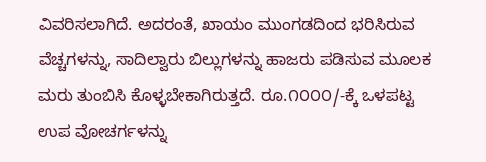ವಿವರಿಸಲಾಗಿದೆ. ಅದರಂತೆ, ಖಾಯಂ ಮುಂಗಡದಿಂದ ಭರಿಸಿರುವ ವೆಚ್ಚಗಳನ್ನು, ಸಾದಿಲ್ವಾರು ಬಿಲ್ಲುಗಳನ್ನು ಹಾಜರು ಪಡಿಸುವ ಮೂಲಕ ಮರು ತುಂಬಿಸಿ ಕೊಳ್ಳಬೇಕಾಗಿರುತ್ತದೆ. ರೂ.೧೦೦೦/-ಕ್ಕೆ ಒಳಪಟ್ಟ ಉಪ ವೋಚರ್ಗಳನ್ನು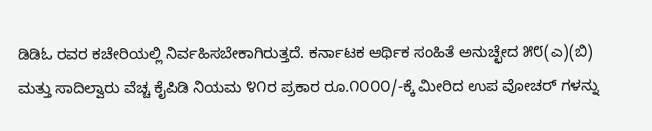ಡಿಡಿಓ ರವರ ಕಚೇರಿಯಲ್ಲಿ ನಿರ್ವಹಿಸಬೇಕಾಗಿರುತ್ತದೆ. ಕರ್ನಾಟಕ ಆರ್ಥಿಕ ಸಂಹಿತೆ ಅನುಚ್ಛೇದ ೫೮(ಎ)(ಬಿ) ಮತ್ತು ಸಾದಿಲ್ವಾರು ವೆಚ್ಚ ಕೈಪಿಡಿ ನಿಯಮ ೪೧ರ ಪ್ರಕಾರ ರೂ.೧೦೦೦/-ಕ್ಕೆ ಮೀರಿದ ಉಪ ವೋಚರ್ ಗಳನ್ನು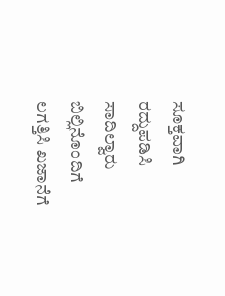ಸೂಕ್ತವಾಗಿ ರದ್ದುಪಡಿಸಿ ಸಾದಿಲ್ವಾರು ಬಿಲ್ಲಿನೊಂದಿಗೆ ಲಗತ್ತಿಸಿ ಖಜಾನೆಗೆ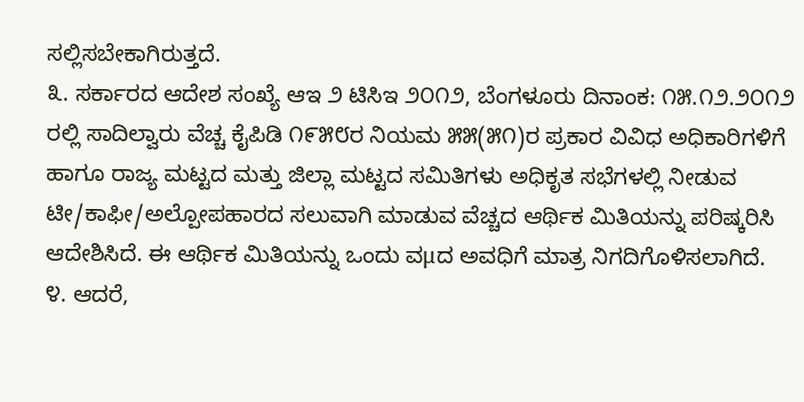ಸಲ್ಲಿಸಬೇಕಾಗಿರುತ್ತದೆ.
೩. ಸರ್ಕಾರದ ಆದೇಶ ಸಂಖ್ಯೆ ಆಇ ೨ ಟಿಸಿಇ ೨೦೧೨, ಬೆಂಗಳೂರು ದಿನಾಂಕ: ೧೫.೧೨.೨೦೧೨ ರಲ್ಲಿ ಸಾದಿಲ್ವಾರು ವೆಚ್ಚ ಕೈಪಿಡಿ ೧೯೫೮ರ ನಿಯಮ ೫೫(೫೧)ರ ಪ್ರಕಾರ ವಿವಿಧ ಅಧಿಕಾರಿಗಳಿಗೆ ಹಾಗೂ ರಾಜ್ಯ ಮಟ್ಟದ ಮತ್ತು ಜಿಲ್ಲಾ ಮಟ್ಟದ ಸಮಿತಿಗಳು ಅಧಿಕೃತ ಸಭೆಗಳಲ್ಲಿ ನೀಡುವ ಟೀ/ಕಾಫೀ/ಅಲ್ಪೋಪಹಾರದ ಸಲುವಾಗಿ ಮಾಡುವ ವೆಚ್ಚದ ಆರ್ಥಿಕ ಮಿತಿಯನ್ನು ಪರಿಷ್ಕರಿಸಿ ಆದೇಶಿಸಿದೆ. ಈ ಆರ್ಥಿಕ ಮಿತಿಯನ್ನು ಒಂದು ವμದ ಅವಧಿಗೆ ಮಾತ್ರ ನಿಗದಿಗೊಳಿಸಲಾಗಿದೆ.
೪. ಆದರೆ,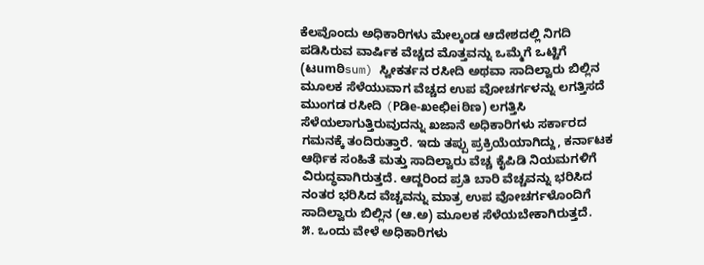ಕೆಲವೊಂದು ಅಧಿಕಾರಿಗಳು ಮೇಲ್ಕಂಡ ಆದೇಶದಲ್ಲಿ ನಿಗದಿ ಪಡಿಸಿರುವ ವಾರ್ಷಿಕ ವೆಚ್ಚದ ಮೊತ್ತವನ್ನು ಒಮ್ಮೆಗೆ ಒಟ್ಟಿಗೆ (ಟumಠಿsum) ಸ್ವೀಕರ್ತನ ರಸೀದಿ ಅಥವಾ ಸಾದಿಲ್ವಾರು ಬಿಲ್ಲಿನ ಮೂಲಕ ಸೆಳೆಯುವಾಗ ವೆಚ್ಚದ ಉಪ ವೋಚರ್ಗಳನ್ನು ಲಗತ್ತಿಸದೆ ಮುಂಗಡ ರಸೀದಿ (Pಡಿe-ಖeಛಿeiಠಿಣ) ಲಗತ್ತಿಸಿ ಸೆಳೆಯಲಾಗುತ್ತಿರುವುದನ್ನು ಖಜಾನೆ ಅಧಿಕಾರಿಗಳು ಸರ್ಕಾರದ ಗಮನಕ್ಕೆ ತಂದಿರುತ್ತಾರೆ. ಇದು ತಪ್ಪು ಪ್ರಕ್ರಿಯೆಯಾಗಿದ್ದು, ಕರ್ನಾಟಕ ಆರ್ಥಿಕ ಸಂಹಿತೆ ಮತ್ತು ಸಾದಿಲ್ವಾರು ವೆಚ್ಚ ಕೈಪಿಡಿ ನಿಯಮಗಳಿಗೆ ವಿರುದ್ಧವಾಗಿರುತ್ತದೆ. ಆದ್ದರಿಂದ ಪ್ರತಿ ಬಾರಿ ವೆಚ್ಚವನ್ನು ಭರಿಸಿದ ನಂತರ ಭರಿಸಿದ ವೆಚ್ಚವನ್ನು ಮಾತ್ರ ಉಪ ವೋಚರ್ಗಳೊಂದಿಗೆ ಸಾದಿಲ್ವಾರು ಬಿಲ್ಲಿನ (ಆ.ಅ) ಮೂಲಕ ಸೆಳೆಯಬೇಕಾಗಿರುತ್ತದೆ.
೫. ಒಂದು ವೇಳೆ ಅಧಿಕಾರಿಗಳು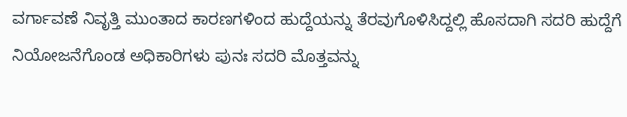ವರ್ಗಾವಣೆ ನಿವೃತ್ತಿ ಮುಂತಾದ ಕಾರಣಗಳಿಂದ ಹುದ್ದೆಯನ್ನು ತೆರವುಗೊಳಿಸಿದ್ದಲ್ಲಿ ಹೊಸದಾಗಿ ಸದರಿ ಹುದ್ದೆಗೆ ನಿಯೋಜನೆಗೊಂಡ ಅಧಿಕಾರಿಗಳು ಪುನಃ ಸದರಿ ಮೊತ್ತವನ್ನು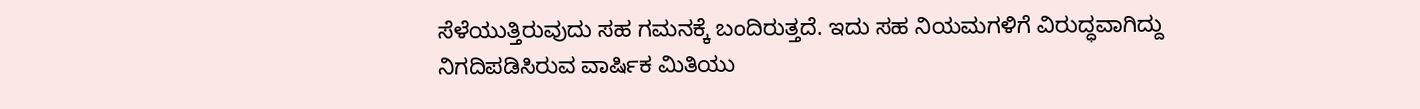ಸೆಳೆಯುತ್ತಿರುವುದು ಸಹ ಗಮನಕ್ಕೆ ಬಂದಿರುತ್ತದೆ. ಇದು ಸಹ ನಿಯಮಗಳಿಗೆ ವಿರುದ್ಧವಾಗಿದ್ದು ನಿಗದಿಪಡಿಸಿರುವ ವಾರ್ಷಿಕ ಮಿತಿಯು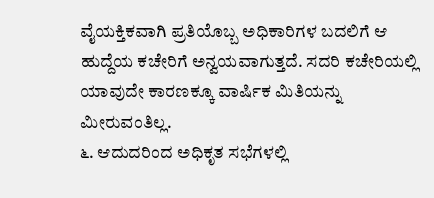ವೈಯಕ್ತಿಕವಾಗಿ ಪ್ರತಿಯೊಬ್ಬ ಅಧಿಕಾರಿಗಳ ಬದಲಿಗೆ ಆ ಹುದ್ದೆಯ ಕಚೇರಿಗೆ ಅನ್ವಯವಾಗುತ್ತದೆ. ಸದರಿ ಕಚೇರಿಯಲ್ಲಿ ಯಾವುದೇ ಕಾರಣಕ್ಕೂ ವಾರ್ಷಿಕ ಮಿತಿಯನ್ನು ಮೀರುವಂತಿಲ್ಲ.
೬. ಆದುದರಿಂದ ಅಧಿಕೃತ ಸಭೆಗಳಲ್ಲಿ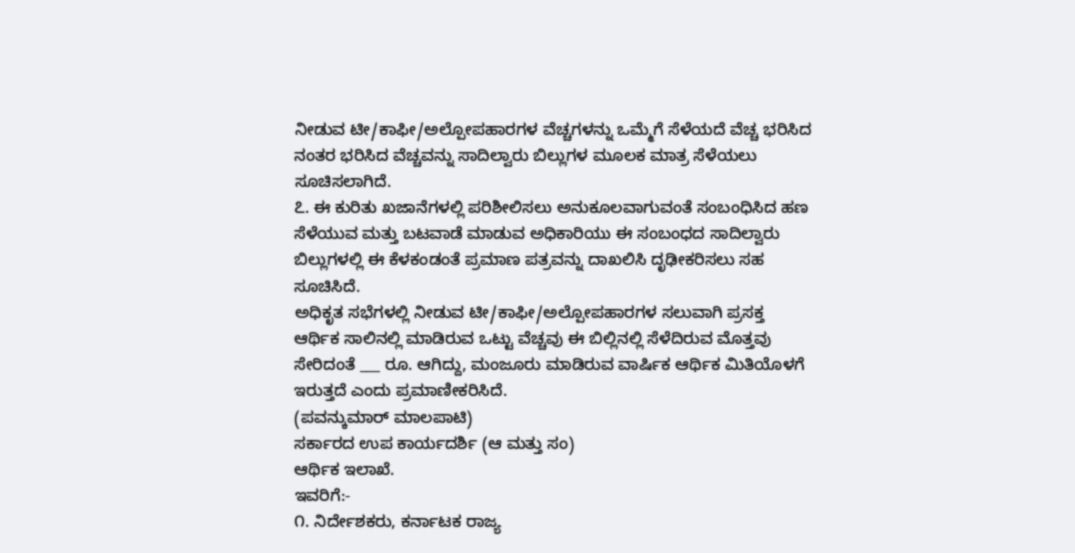ನೀಡುವ ಟೀ/ಕಾಫೀ/ಅಲ್ಪೋಪಹಾರಗಳ ವೆಚ್ಚಗಳನ್ನು ಒಮ್ಮೆಗೆ ಸೆಳೆಯದೆ ವೆಚ್ಚ ಭರಿಸಿದ ನಂತರ ಭರಿಸಿದ ವೆಚ್ಚವನ್ನು ಸಾದಿಲ್ವಾರು ಬಿಲ್ಲುಗಳ ಮೂಲಕ ಮಾತ್ರ ಸೆಳೆಯಲು ಸೂಚಿಸಲಾಗಿದೆ.
೭. ಈ ಕುರಿತು ಖಜಾನೆಗಳಲ್ಲಿ ಪರಿಶೀಲಿಸಲು ಅನುಕೂಲವಾಗುವಂತೆ ಸಂಬಂಧಿಸಿದ ಹಣ ಸೆಳೆಯುವ ಮತ್ತು ಬಟವಾಡೆ ಮಾಡುವ ಅಧಿಕಾರಿಯು ಈ ಸಂಬಂಧದ ಸಾದಿಲ್ವಾರು ಬಿಲ್ಲುಗಳಲ್ಲಿ ಈ ಕೆಳಕಂಡಂತೆ ಪ್ರಮಾಣ ಪತ್ರವನ್ನು ದಾಖಲಿಸಿ ದೃಢೀಕರಿಸಲು ಸಹ ಸೂಚಿಸಿದೆ.
ಅಧಿಕೃತ ಸಭೆಗಳಲ್ಲಿ ನೀಡುವ ಟೀ/ಕಾಫೀ/ಅಲ್ಪೋಪಹಾರಗಳ ಸಲುವಾಗಿ ಪ್ರಸಕ್ತ ಆರ್ಥಿಕ ಸಾಲಿನಲ್ಲಿ ಮಾಡಿರುವ ಒಟ್ಟು ವೆಚ್ಚವು ಈ ಬಿಲ್ಲಿನಲ್ಲಿ ಸೆಳೆದಿರುವ ಮೊತ್ತವು ಸೇರಿದಂತೆ ___ ರೂ. ಆಗಿದ್ದು, ಮಂಜೂರು ಮಾಡಿರುವ ವಾರ್ಷಿಕ ಆರ್ಥಿಕ ಮಿತಿಯೊಳಗೆ ಇರುತ್ತದೆ ಎಂದು ಪ್ರಮಾಣೀಕರಿಸಿದೆ.
(ಪವನ್ಕುಮಾರ್ ಮಾಲಪಾಟಿ)
ಸರ್ಕಾರದ ಉಪ ಕಾರ್ಯದರ್ಶಿ (ಆ ಮತ್ತು ಸಂ)
ಆರ್ಥಿಕ ಇಲಾಖೆ.
ಇವರಿಗೆ:-
೧. ನಿರ್ದೇಶಕರು, ಕರ್ನಾಟಕ ರಾಜ್ಯ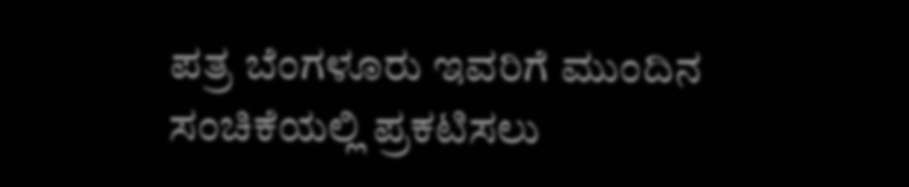ಪತ್ರ ಬೆಂಗಳೂರು ಇವರಿಗೆ ಮುಂದಿನ ಸಂಚಿಕೆಯಲ್ಲಿ ಪ್ರಕಟಿಸಲು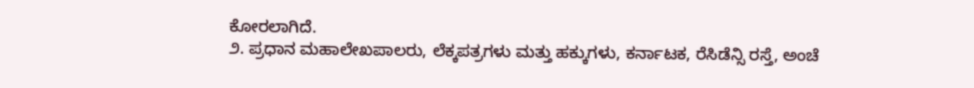ಕೋರಲಾಗಿದೆ.
೨. ಪ್ರಧಾನ ಮಹಾಲೇಖಪಾಲರು, ಲೆಕ್ಕಪತ್ರಗಳು ಮತ್ತು ಹಕ್ಕುಗಳು, ಕರ್ನಾಟಕ, ರೆಸಿಡೆನ್ಸಿ ರಸ್ತೆ, ಅಂಚೆ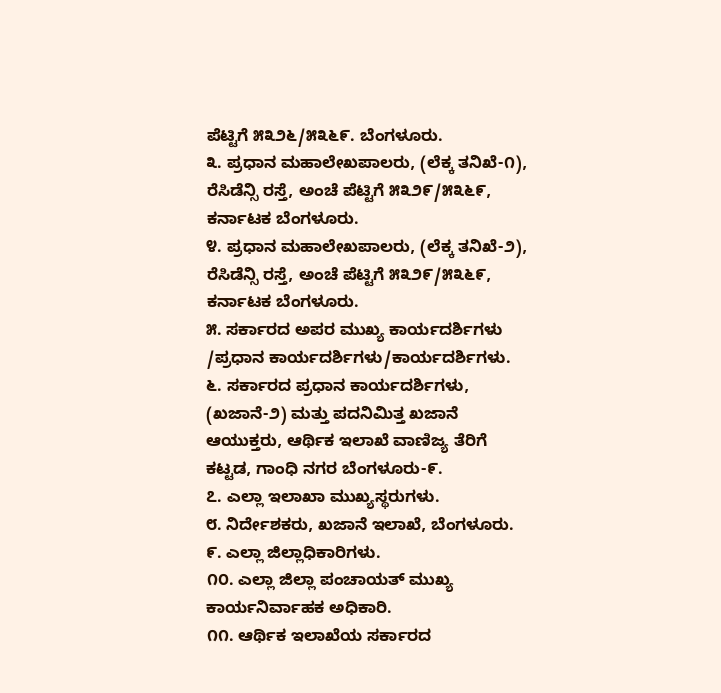ಪೆಟ್ಟಿಗೆ ೫೩೨೬/೫೩೬೯. ಬೆಂಗಳೂರು.
೩. ಪ್ರಧಾನ ಮಹಾಲೇಖಪಾಲರು, (ಲೆಕ್ಕ ತನಿಖೆ-೧), ರೆಸಿಡೆನ್ಸಿ ರಸ್ತೆ, ಅಂಚೆ ಪೆಟ್ಟಿಗೆ ೫೩೨೯/೫೩೬೯, ಕರ್ನಾಟಕ ಬೆಂಗಳೂರು.
೪. ಪ್ರಧಾನ ಮಹಾಲೇಖಪಾಲರು, (ಲೆಕ್ಕ ತನಿಖೆ-೨), ರೆಸಿಡೆನ್ಸಿ ರಸ್ತೆ, ಅಂಚೆ ಪೆಟ್ಟಿಗೆ ೫೩೨೯/೫೩೬೯, ಕರ್ನಾಟಕ ಬೆಂಗಳೂರು.
೫. ಸರ್ಕಾರದ ಅಪರ ಮುಖ್ಯ ಕಾರ್ಯದರ್ಶಿಗಳು /ಪ್ರಧಾನ ಕಾರ್ಯದರ್ಶಿಗಳು/ಕಾರ್ಯದರ್ಶಿಗಳು.
೬. ಸರ್ಕಾರದ ಪ್ರಧಾನ ಕಾರ್ಯದರ್ಶಿಗಳು, (ಖಜಾನೆ-೨) ಮತ್ತು ಪದನಿಮಿತ್ತ ಖಜಾನೆ ಆಯುಕ್ತರು, ಆರ್ಥಿಕ ಇಲಾಖೆ ವಾಣಿಜ್ಯ ತೆರಿಗೆ ಕಟ್ಟಡ, ಗಾಂಧಿ ನಗರ ಬೆಂಗಳೂರು-೯.
೭. ಎಲ್ಲಾ ಇಲಾಖಾ ಮುಖ್ಯಸ್ಥರುಗಳು.
೮. ನಿರ್ದೇಶಕರು, ಖಜಾನೆ ಇಲಾಖೆ, ಬೆಂಗಳೂರು.
೯. ಎಲ್ಲಾ ಜಿಲ್ಲಾಧಿಕಾರಿಗಳು.
೧೦. ಎಲ್ಲಾ ಜಿಲ್ಲಾ ಪಂಚಾಯತ್ ಮುಖ್ಯ ಕಾರ್ಯನಿರ್ವಾಹಕ ಅಧಿಕಾರಿ.
೧೧. ಆರ್ಥಿಕ ಇಲಾಖೆಯ ಸರ್ಕಾರದ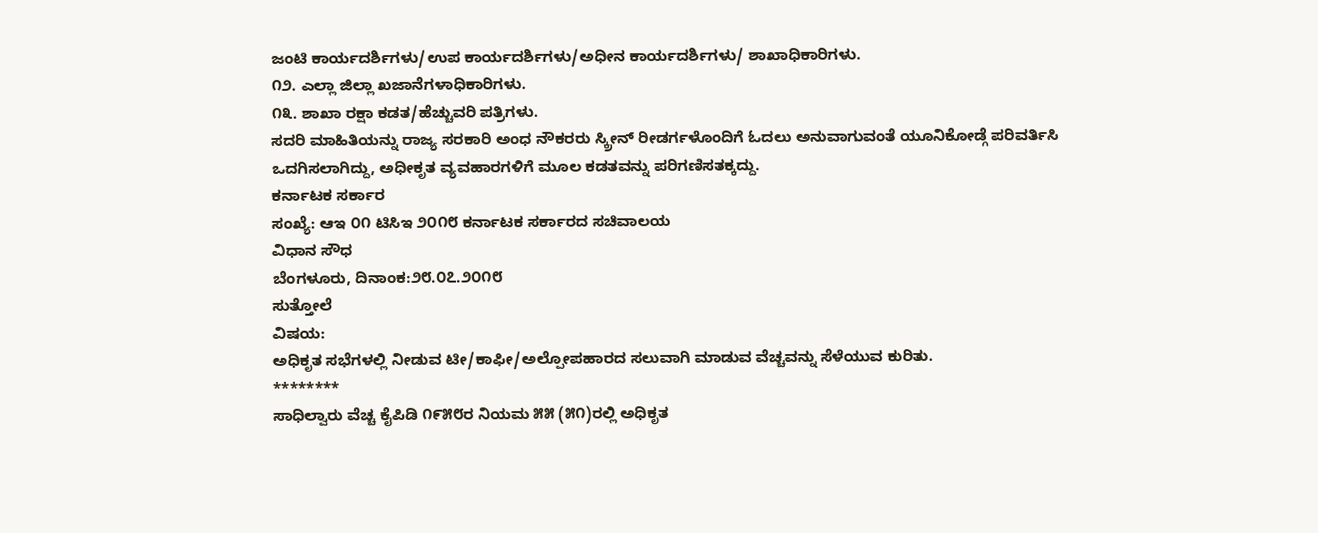ಜಂಟಿ ಕಾರ್ಯದರ್ಶಿಗಳು/ಉಪ ಕಾರ್ಯದರ್ಶಿಗಳು/ಅಧೀನ ಕಾರ್ಯದರ್ಶಿಗಳು/ ಶಾಖಾಧಿಕಾರಿಗಳು.
೧೨. ಎಲ್ಲಾ ಜಿಲ್ಲಾ ಖಜಾನೆಗಳಾಧಿಕಾರಿಗಳು.
೧೩. ಶಾಖಾ ರಕ್ಷಾ ಕಡತ/ಹೆಚ್ಚುವರಿ ಪತ್ರಿಗಳು.
ಸದರಿ ಮಾಹಿತಿಯನ್ನು ರಾಜ್ಯ ಸರಕಾರಿ ಅಂಧ ನೌಕರರು ಸ್ಕ್ರೀನ್ ರೀಡರ್ಗಳೊಂದಿಗೆ ಓದಲು ಅನುವಾಗುವಂತೆ ಯೂನಿಕೋಡ್ಗೆ ಪರಿವರ್ತಿಸಿ ಒದಗಿಸಲಾಗಿದ್ದು, ಅಧೀಕೃತ ವ್ಯವಹಾರಗಳಿಗೆ ಮೂಲ ಕಡತವನ್ನು ಪರಿಗಣಿಸತಕ್ಕದ್ದು.
ಕರ್ನಾಟಕ ಸರ್ಕಾರ
ಸಂಖ್ಯೆ: ಆಇ ೦೧ ಟಿಸಿಇ ೨೦೧೮ ಕರ್ನಾಟಕ ಸರ್ಕಾರದ ಸಚಿವಾಲಯ
ವಿಧಾನ ಸೌಧ
ಬೆಂಗಳೂರು, ದಿನಾಂಕ:೨೮.೦೭.೨೦೧೮
ಸುತ್ತೋಲೆ
ವಿಷಯ:
ಅಧಿಕೃತ ಸಭೆಗಳಲ್ಲಿ ನೀಡುವ ಟೀ/ಕಾಫೀ/ಅಲ್ಪೋಪಹಾರದ ಸಲುವಾಗಿ ಮಾಡುವ ವೆಚ್ಚವನ್ನು ಸೆಳೆಯುವ ಕುರಿತು.
********
ಸಾಧಿಲ್ವಾರು ವೆಚ್ಚ ಕೈಪಿಡಿ ೧೯೫೮ರ ನಿಯಮ ೫೫ (೫೧)ರಲ್ಲಿ ಅಧಿಕೃತ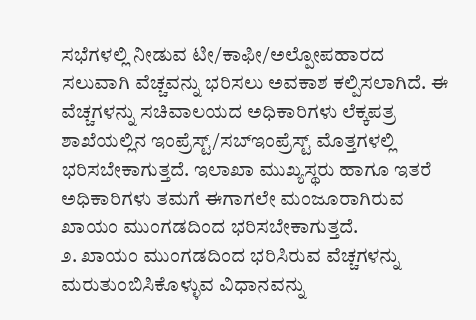ಸಭೆಗಳಲ್ಲಿ ನೀಡುವ ಟೀ/ಕಾಫೀ/ಅಲ್ಪೋಪಹಾರದ ಸಲುವಾಗಿ ವೆಚ್ಚವನ್ನು ಭರಿಸಲು ಅವಕಾಶ ಕಲ್ಪಿಸಲಾಗಿದೆ. ಈ ವೆಚ್ಚಗಳನ್ನು ಸಚಿವಾಲಯದ ಅಧಿಕಾರಿಗಳು ಲೆಕ್ಕಪತ್ರ ಶಾಖೆಯಲ್ಲಿನ ಇಂಪ್ರೆಸ್ಟ್/ಸಬ್ಇಂಪ್ರೆಸ್ಟ್ ಮೊತ್ತಗಳಲ್ಲಿ ಭರಿಸಬೇಕಾಗುತ್ತದೆ. ಇಲಾಖಾ ಮುಖ್ಯಸ್ಥರು ಹಾಗೂ ಇತರೆ ಅಧಿಕಾರಿಗಳು ತಮಗೆ ಈಗಾಗಲೇ ಮಂಜೂರಾಗಿರುವ ಖಾಯಂ ಮುಂಗಡದಿಂದ ಭರಿಸಬೇಕಾಗುತ್ತದೆ.
೨. ಖಾಯಂ ಮುಂಗಡದಿಂದ ಭರಿಸಿರುವ ವೆಚ್ಚಗಳನ್ನು ಮರುತುಂಬಿಸಿಕೊಳ್ಳುವ ವಿಧಾನವನ್ನು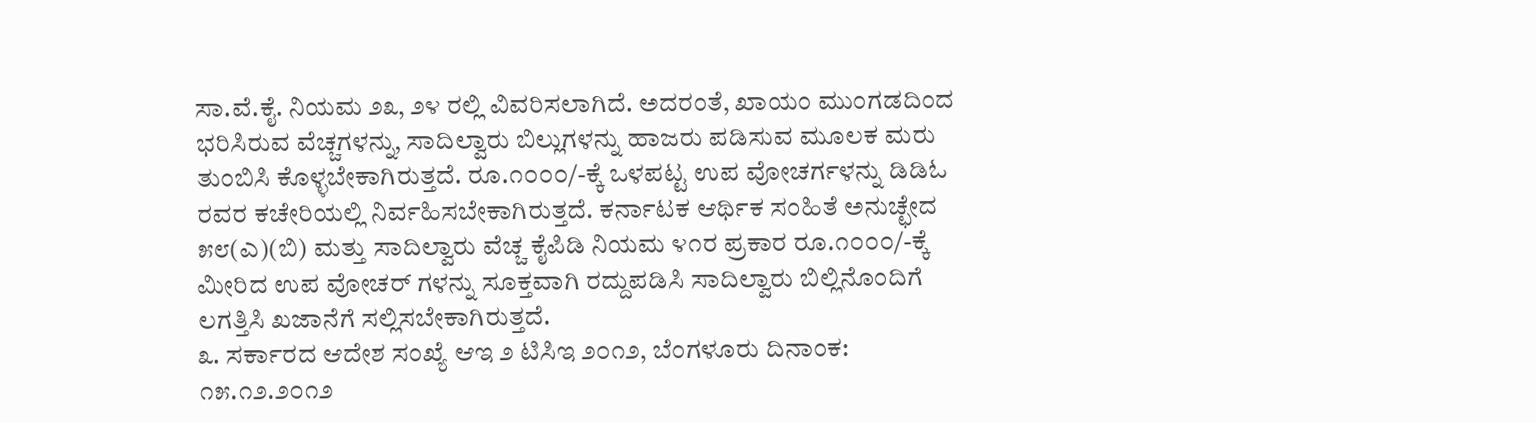ಸಾ.ವೆ.ಕೈ. ನಿಯಮ ೨೩, ೨೪ ರಲ್ಲಿ ವಿವರಿಸಲಾಗಿದೆ. ಅದರಂತೆ, ಖಾಯಂ ಮುಂಗಡದಿಂದ ಭರಿಸಿರುವ ವೆಚ್ಚಗಳನ್ನು, ಸಾದಿಲ್ವಾರು ಬಿಲ್ಲುಗಳನ್ನು ಹಾಜರು ಪಡಿಸುವ ಮೂಲಕ ಮರು ತುಂಬಿಸಿ ಕೊಳ್ಳಬೇಕಾಗಿರುತ್ತದೆ. ರೂ.೧೦೦೦/-ಕ್ಕೆ ಒಳಪಟ್ಟ ಉಪ ವೋಚರ್ಗಳನ್ನು ಡಿಡಿಓ ರವರ ಕಚೇರಿಯಲ್ಲಿ ನಿರ್ವಹಿಸಬೇಕಾಗಿರುತ್ತದೆ. ಕರ್ನಾಟಕ ಆರ್ಥಿಕ ಸಂಹಿತೆ ಅನುಚ್ಛೇದ ೫೮(ಎ)(ಬಿ) ಮತ್ತು ಸಾದಿಲ್ವಾರು ವೆಚ್ಚ ಕೈಪಿಡಿ ನಿಯಮ ೪೧ರ ಪ್ರಕಾರ ರೂ.೧೦೦೦/-ಕ್ಕೆ ಮೀರಿದ ಉಪ ವೋಚರ್ ಗಳನ್ನು ಸೂಕ್ತವಾಗಿ ರದ್ದುಪಡಿಸಿ ಸಾದಿಲ್ವಾರು ಬಿಲ್ಲಿನೊಂದಿಗೆ ಲಗತ್ತಿಸಿ ಖಜಾನೆಗೆ ಸಲ್ಲಿಸಬೇಕಾಗಿರುತ್ತದೆ.
೩. ಸರ್ಕಾರದ ಆದೇಶ ಸಂಖ್ಯೆ ಆಇ ೨ ಟಿಸಿಇ ೨೦೧೨, ಬೆಂಗಳೂರು ದಿನಾಂಕ: ೧೫.೧೨.೨೦೧೨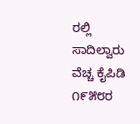ರಲ್ಲಿ ಸಾದಿಲ್ವಾರು ವೆಚ್ಚ ಕೈಪಿಡಿ ೧೯೫೮ರ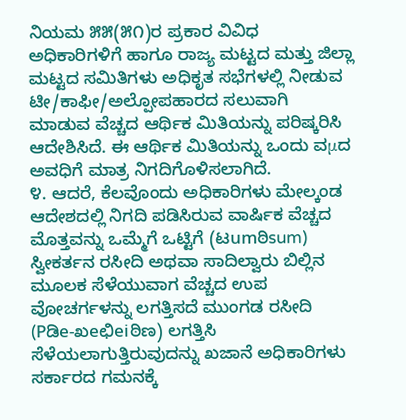ನಿಯಮ ೫೫(೫೧)ರ ಪ್ರಕಾರ ವಿವಿಧ ಅಧಿಕಾರಿಗಳಿಗೆ ಹಾಗೂ ರಾಜ್ಯ ಮಟ್ಟದ ಮತ್ತು ಜಿಲ್ಲಾ ಮಟ್ಟದ ಸಮಿತಿಗಳು ಅಧಿಕೃತ ಸಭೆಗಳಲ್ಲಿ ನೀಡುವ ಟೀ/ಕಾಫೀ/ಅಲ್ಪೋಪಹಾರದ ಸಲುವಾಗಿ ಮಾಡುವ ವೆಚ್ಚದ ಆರ್ಥಿಕ ಮಿತಿಯನ್ನು ಪರಿಷ್ಕರಿಸಿ ಆದೇಶಿಸಿದೆ. ಈ ಆರ್ಥಿಕ ಮಿತಿಯನ್ನು ಒಂದು ವμದ ಅವಧಿಗೆ ಮಾತ್ರ ನಿಗದಿಗೊಳಿಸಲಾಗಿದೆ.
೪. ಆದರೆ, ಕೆಲವೊಂದು ಅಧಿಕಾರಿಗಳು ಮೇಲ್ಕಂಡ ಆದೇಶದಲ್ಲಿ ನಿಗದಿ ಪಡಿಸಿರುವ ವಾರ್ಷಿಕ ವೆಚ್ಚದ ಮೊತ್ತವನ್ನು ಒಮ್ಮೆಗೆ ಒಟ್ಟಿಗೆ (ಟumಠಿsum) ಸ್ವೀಕರ್ತನ ರಸೀದಿ ಅಥವಾ ಸಾದಿಲ್ವಾರು ಬಿಲ್ಲಿನ ಮೂಲಕ ಸೆಳೆಯುವಾಗ ವೆಚ್ಚದ ಉಪ ವೋಚರ್ಗಳನ್ನು ಲಗತ್ತಿಸದೆ ಮುಂಗಡ ರಸೀದಿ (Pಡಿe-ಖeಛಿeiಠಿಣ) ಲಗತ್ತಿಸಿ ಸೆಳೆಯಲಾಗುತ್ತಿರುವುದನ್ನು ಖಜಾನೆ ಅಧಿಕಾರಿಗಳು ಸರ್ಕಾರದ ಗಮನಕ್ಕೆ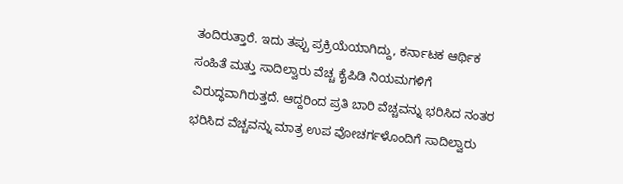ತಂದಿರುತ್ತಾರೆ. ಇದು ತಪ್ಪು ಪ್ರಕ್ರಿಯೆಯಾಗಿದ್ದು, ಕರ್ನಾಟಕ ಆರ್ಥಿಕ ಸಂಹಿತೆ ಮತ್ತು ಸಾದಿಲ್ವಾರು ವೆಚ್ಚ ಕೈಪಿಡಿ ನಿಯಮಗಳಿಗೆ ವಿರುದ್ಧವಾಗಿರುತ್ತದೆ. ಆದ್ದರಿಂದ ಪ್ರತಿ ಬಾರಿ ವೆಚ್ಚವನ್ನು ಭರಿಸಿದ ನಂತರ ಭರಿಸಿದ ವೆಚ್ಚವನ್ನು ಮಾತ್ರ ಉಪ ವೋಚರ್ಗಳೊಂದಿಗೆ ಸಾದಿಲ್ವಾರು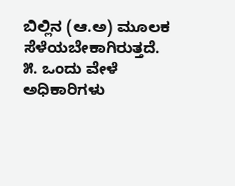ಬಿಲ್ಲಿನ (ಆ.ಅ) ಮೂಲಕ ಸೆಳೆಯಬೇಕಾಗಿರುತ್ತದೆ.
೫. ಒಂದು ವೇಳೆ ಅಧಿಕಾರಿಗಳು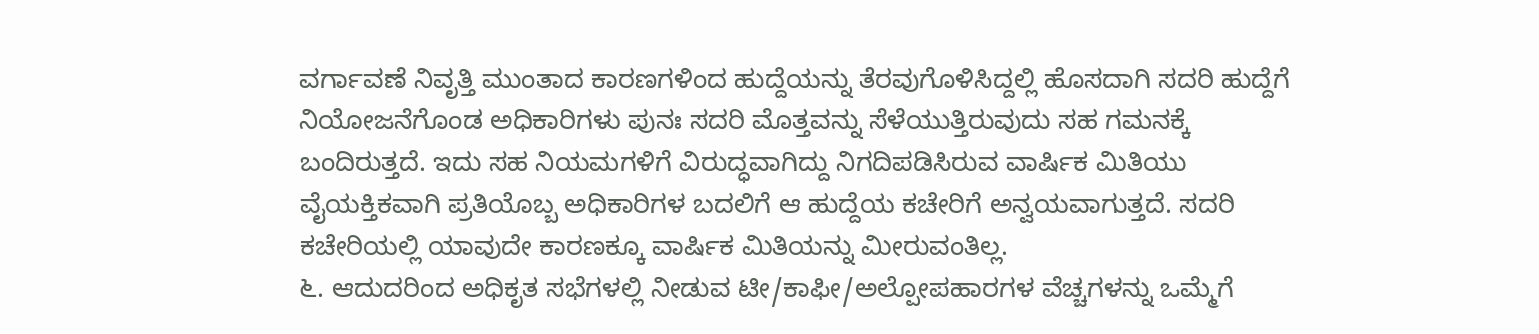ವರ್ಗಾವಣೆ ನಿವೃತ್ತಿ ಮುಂತಾದ ಕಾರಣಗಳಿಂದ ಹುದ್ದೆಯನ್ನು ತೆರವುಗೊಳಿಸಿದ್ದಲ್ಲಿ ಹೊಸದಾಗಿ ಸದರಿ ಹುದ್ದೆಗೆ ನಿಯೋಜನೆಗೊಂಡ ಅಧಿಕಾರಿಗಳು ಪುನಃ ಸದರಿ ಮೊತ್ತವನ್ನು ಸೆಳೆಯುತ್ತಿರುವುದು ಸಹ ಗಮನಕ್ಕೆ ಬಂದಿರುತ್ತದೆ. ಇದು ಸಹ ನಿಯಮಗಳಿಗೆ ವಿರುದ್ಧವಾಗಿದ್ದು ನಿಗದಿಪಡಿಸಿರುವ ವಾರ್ಷಿಕ ಮಿತಿಯು ವೈಯಕ್ತಿಕವಾಗಿ ಪ್ರತಿಯೊಬ್ಬ ಅಧಿಕಾರಿಗಳ ಬದಲಿಗೆ ಆ ಹುದ್ದೆಯ ಕಚೇರಿಗೆ ಅನ್ವಯವಾಗುತ್ತದೆ. ಸದರಿ ಕಚೇರಿಯಲ್ಲಿ ಯಾವುದೇ ಕಾರಣಕ್ಕೂ ವಾರ್ಷಿಕ ಮಿತಿಯನ್ನು ಮೀರುವಂತಿಲ್ಲ.
೬. ಆದುದರಿಂದ ಅಧಿಕೃತ ಸಭೆಗಳಲ್ಲಿ ನೀಡುವ ಟೀ/ಕಾಫೀ/ಅಲ್ಪೋಪಹಾರಗಳ ವೆಚ್ಚಗಳನ್ನು ಒಮ್ಮೆಗೆ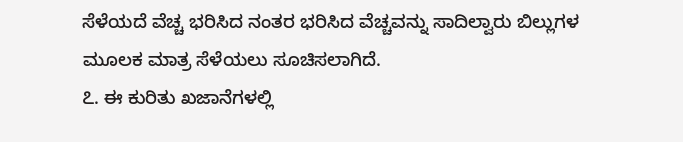ಸೆಳೆಯದೆ ವೆಚ್ಚ ಭರಿಸಿದ ನಂತರ ಭರಿಸಿದ ವೆಚ್ಚವನ್ನು ಸಾದಿಲ್ವಾರು ಬಿಲ್ಲುಗಳ ಮೂಲಕ ಮಾತ್ರ ಸೆಳೆಯಲು ಸೂಚಿಸಲಾಗಿದೆ.
೭. ಈ ಕುರಿತು ಖಜಾನೆಗಳಲ್ಲಿ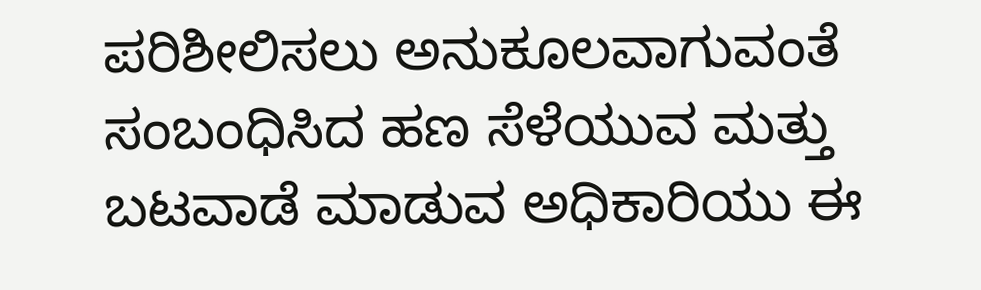ಪರಿಶೀಲಿಸಲು ಅನುಕೂಲವಾಗುವಂತೆ ಸಂಬಂಧಿಸಿದ ಹಣ ಸೆಳೆಯುವ ಮತ್ತು ಬಟವಾಡೆ ಮಾಡುವ ಅಧಿಕಾರಿಯು ಈ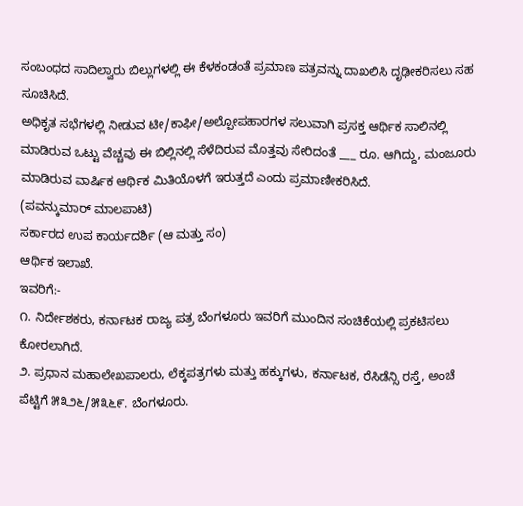ಸಂಬಂಧದ ಸಾದಿಲ್ವಾರು ಬಿಲ್ಲುಗಳಲ್ಲಿ ಈ ಕೆಳಕಂಡಂತೆ ಪ್ರಮಾಣ ಪತ್ರವನ್ನು ದಾಖಲಿಸಿ ದೃಢೀಕರಿಸಲು ಸಹ ಸೂಚಿಸಿದೆ.
ಅಧಿಕೃತ ಸಭೆಗಳಲ್ಲಿ ನೀಡುವ ಟೀ/ಕಾಫೀ/ಅಲ್ಪೋಪಹಾರಗಳ ಸಲುವಾಗಿ ಪ್ರಸಕ್ತ ಆರ್ಥಿಕ ಸಾಲಿನಲ್ಲಿ ಮಾಡಿರುವ ಒಟ್ಟು ವೆಚ್ಚವು ಈ ಬಿಲ್ಲಿನಲ್ಲಿ ಸೆಳೆದಿರುವ ಮೊತ್ತವು ಸೇರಿದಂತೆ ___ ರೂ. ಆಗಿದ್ದು, ಮಂಜೂರು ಮಾಡಿರುವ ವಾರ್ಷಿಕ ಆರ್ಥಿಕ ಮಿತಿಯೊಳಗೆ ಇರುತ್ತದೆ ಎಂದು ಪ್ರಮಾಣೀಕರಿಸಿದೆ.
(ಪವನ್ಕುಮಾರ್ ಮಾಲಪಾಟಿ)
ಸರ್ಕಾರದ ಉಪ ಕಾರ್ಯದರ್ಶಿ (ಆ ಮತ್ತು ಸಂ)
ಆರ್ಥಿಕ ಇಲಾಖೆ.
ಇವರಿಗೆ:-
೧. ನಿರ್ದೇಶಕರು, ಕರ್ನಾಟಕ ರಾಜ್ಯ ಪತ್ರ ಬೆಂಗಳೂರು ಇವರಿಗೆ ಮುಂದಿನ ಸಂಚಿಕೆಯಲ್ಲಿ ಪ್ರಕಟಿಸಲು ಕೋರಲಾಗಿದೆ.
೨. ಪ್ರಧಾನ ಮಹಾಲೇಖಪಾಲರು, ಲೆಕ್ಕಪತ್ರಗಳು ಮತ್ತು ಹಕ್ಕುಗಳು, ಕರ್ನಾಟಕ, ರೆಸಿಡೆನ್ಸಿ ರಸ್ತೆ, ಅಂಚೆ ಪೆಟ್ಟಿಗೆ ೫೩೨೬/೫೩೬೯. ಬೆಂಗಳೂರು.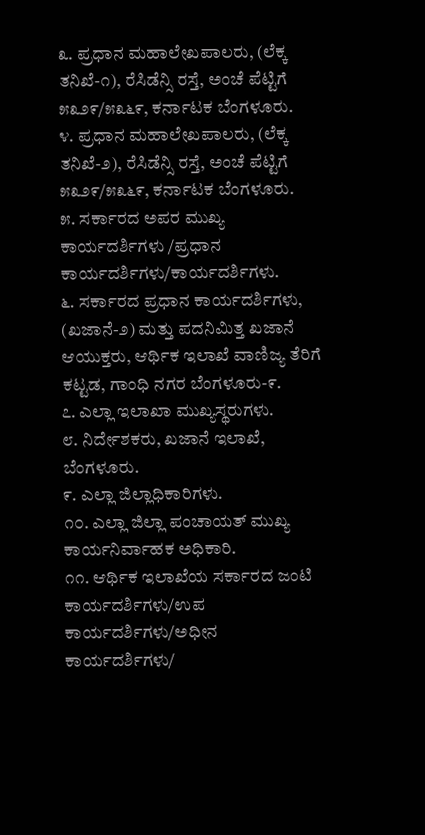೩. ಪ್ರಧಾನ ಮಹಾಲೇಖಪಾಲರು, (ಲೆಕ್ಕ ತನಿಖೆ-೧), ರೆಸಿಡೆನ್ಸಿ ರಸ್ತೆ, ಅಂಚೆ ಪೆಟ್ಟಿಗೆ ೫೩೨೯/೫೩೬೯, ಕರ್ನಾಟಕ ಬೆಂಗಳೂರು.
೪. ಪ್ರಧಾನ ಮಹಾಲೇಖಪಾಲರು, (ಲೆಕ್ಕ ತನಿಖೆ-೨), ರೆಸಿಡೆನ್ಸಿ ರಸ್ತೆ, ಅಂಚೆ ಪೆಟ್ಟಿಗೆ ೫೩೨೯/೫೩೬೯, ಕರ್ನಾಟಕ ಬೆಂಗಳೂರು.
೫. ಸರ್ಕಾರದ ಅಪರ ಮುಖ್ಯ ಕಾರ್ಯದರ್ಶಿಗಳು /ಪ್ರಧಾನ ಕಾರ್ಯದರ್ಶಿಗಳು/ಕಾರ್ಯದರ್ಶಿಗಳು.
೬. ಸರ್ಕಾರದ ಪ್ರಧಾನ ಕಾರ್ಯದರ್ಶಿಗಳು, (ಖಜಾನೆ-೨) ಮತ್ತು ಪದನಿಮಿತ್ತ ಖಜಾನೆ ಆಯುಕ್ತರು, ಆರ್ಥಿಕ ಇಲಾಖೆ ವಾಣಿಜ್ಯ ತೆರಿಗೆ ಕಟ್ಟಡ, ಗಾಂಧಿ ನಗರ ಬೆಂಗಳೂರು-೯.
೭. ಎಲ್ಲಾ ಇಲಾಖಾ ಮುಖ್ಯಸ್ಥರುಗಳು.
೮. ನಿರ್ದೇಶಕರು, ಖಜಾನೆ ಇಲಾಖೆ, ಬೆಂಗಳೂರು.
೯. ಎಲ್ಲಾ ಜಿಲ್ಲಾಧಿಕಾರಿಗಳು.
೧೦. ಎಲ್ಲಾ ಜಿಲ್ಲಾ ಪಂಚಾಯತ್ ಮುಖ್ಯ ಕಾರ್ಯನಿರ್ವಾಹಕ ಅಧಿಕಾರಿ.
೧೧. ಆರ್ಥಿಕ ಇಲಾಖೆಯ ಸರ್ಕಾರದ ಜಂಟಿ ಕಾರ್ಯದರ್ಶಿಗಳು/ಉಪ ಕಾರ್ಯದರ್ಶಿಗಳು/ಅಧೀನ ಕಾರ್ಯದರ್ಶಿಗಳು/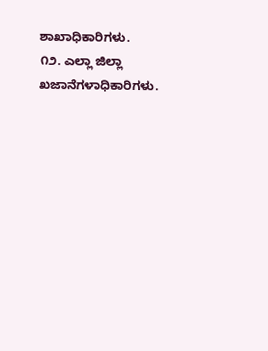ಶಾಖಾಧಿಕಾರಿಗಳು.
೧೨. ಎಲ್ಲಾ ಜಿಲ್ಲಾ ಖಜಾನೆಗಳಾಧಿಕಾರಿಗಳು.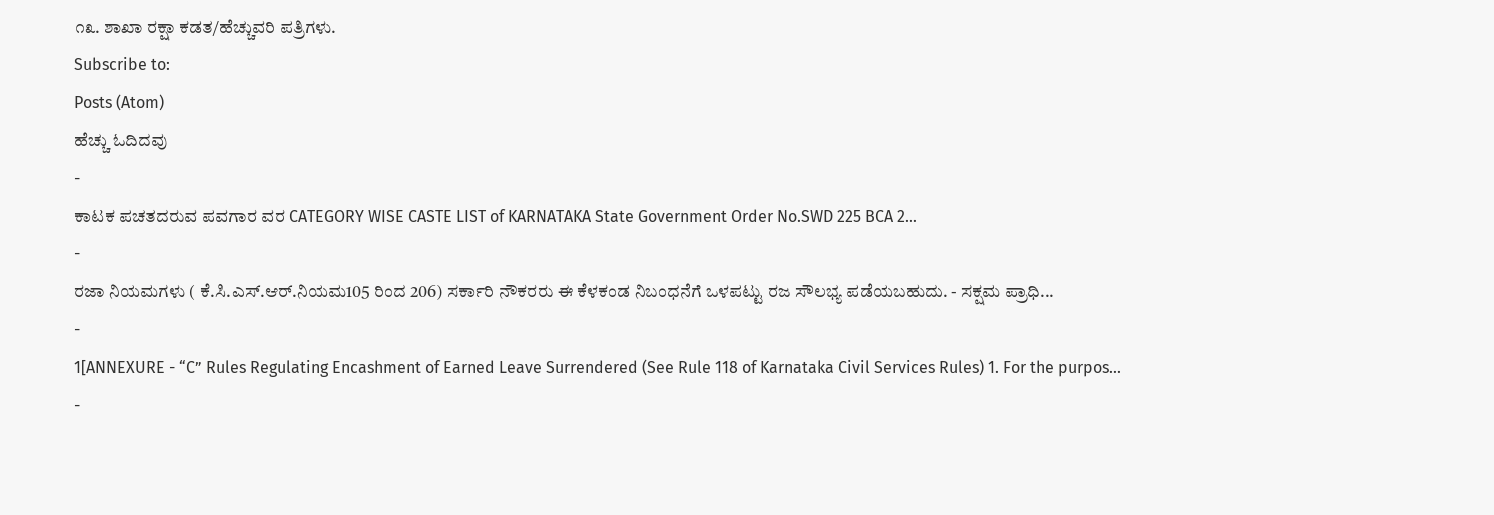೧೩. ಶಾಖಾ ರಕ್ಷಾ ಕಡತ/ಹೆಚ್ಚುವರಿ ಪತ್ರಿಗಳು.
Subscribe to:
Posts (Atom)
ಹೆಚ್ಚು ಓದಿದವು
-
ಕಾಟಕ ಪಚತದರುವ ಪವಗಾರ ವರ CATEGORY WISE CASTE LIST of KARNATAKA State Government Order No.SWD 225 BCA 2...
-
ರಜಾ ನಿಯಮಗಳು ( ಕೆ.ಸಿ.ಎಸ್.ಆರ್.ನಿಯಮ105 ರಿಂದ 206) ಸರ್ಕಾರಿ ನೌಕರರು ಈ ಕೆಳಕಂಡ ನಿಬಂಧನೆಗೆ ಒಳಪಟ್ಟು ರಜ ಸೌಲಭ್ಯ ಪಡೆಯಬಹುದು. - ಸಕ್ಷಮ ಪ್ರಾಧಿ...
-
1[ANNEXURE - “C” Rules Regulating Encashment of Earned Leave Surrendered (See Rule 118 of Karnataka Civil Services Rules) 1. For the purpos...
-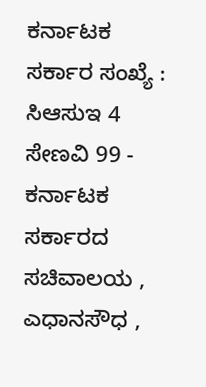ಕರ್ನಾಟಕ ಸರ್ಕಾರ ಸಂಖ್ಯೆ : ಸಿಆಸುಇ 4 ಸೇಣವಿ 99 - ಕರ್ನಾಟಕ ಸರ್ಕಾರದ ಸಚಿವಾಲಯ , ಎಧಾನಸೌಧ ,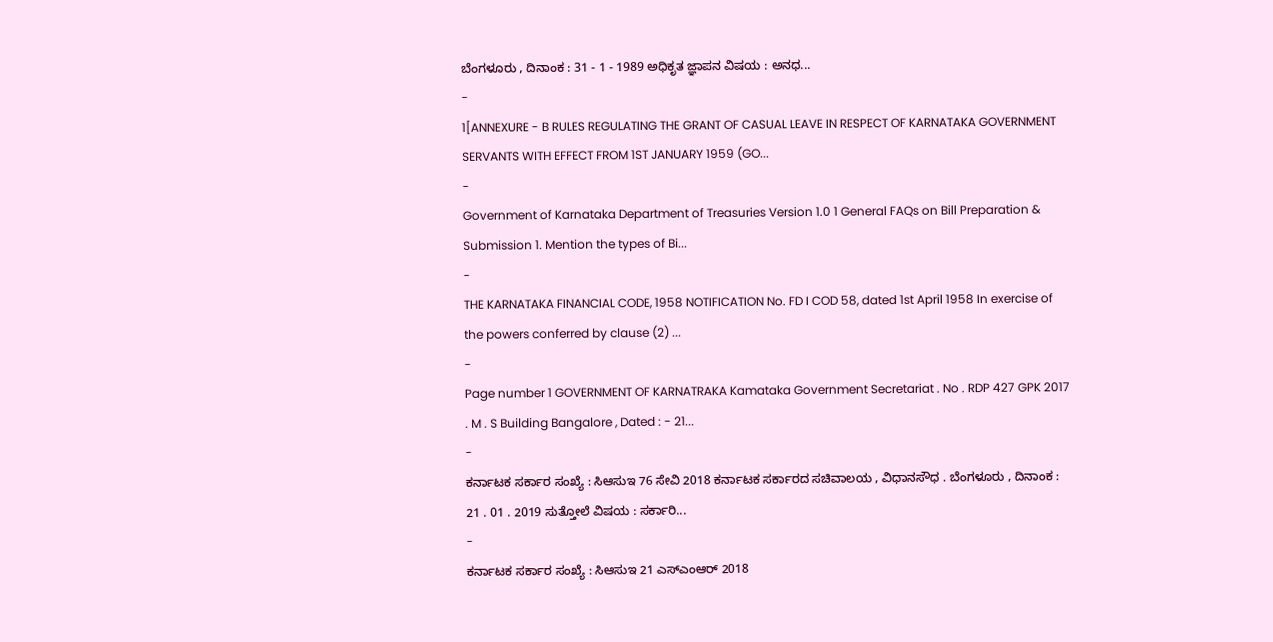ಬೆಂಗಳೂರು , ದಿನಾಂಕ : 31 - 1 - 1989 ಅಧಿಕೃತ ಜ್ಞಾಪನ ವಿಷಯ : ಅನಧ...
-
1[ANNEXURE - B RULES REGULATING THE GRANT OF CASUAL LEAVE IN RESPECT OF KARNATAKA GOVERNMENT SERVANTS WITH EFFECT FROM 1ST JANUARY 1959 (GO...
-
Government of Karnataka Department of Treasuries Version 1.0 1 General FAQs on Bill Preparation & Submission 1. Mention the types of Bi...
-
THE KARNATAKA FINANCIAL CODE, 1958 NOTIFICATION No. FD I COD 58, dated 1st April 1958 In exercise of the powers conferred by clause (2) ...
-
Page number 1 GOVERNMENT OF KARNATRAKA Kamataka Government Secretariat . No . RDP 427 GPK 2017 . M . S Building Bangalore , Dated : - 21...
-
ಕರ್ನಾಟಕ ಸರ್ಕಾರ ಸಂಖ್ಯೆ : ಸಿಆಸುಇ 76 ಸೇವಿ 2018 ಕರ್ನಾಟಕ ಸರ್ಕಾರದ ಸಚಿವಾಲಯ , ವಿಧಾನಸೌಧ . ಬೆಂಗಳೂರು , ದಿನಾಂಕ : 21 . 01 . 2019 ಸುತ್ತೋಲೆ ವಿಷಯ : ಸರ್ಕಾರಿ...
-
ಕರ್ನಾಟಕ ಸರ್ಕಾರ ಸಂಖ್ಯೆ : ಸಿಆಸುಇ 21 ಎಸ್ಎಂಆರ್ 2018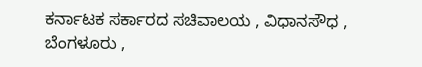ಕರ್ನಾಟಕ ಸರ್ಕಾರದ ಸಚಿವಾಲಯ , ವಿಧಾನಸೌಧ , ಬೆಂಗಳೂರು ,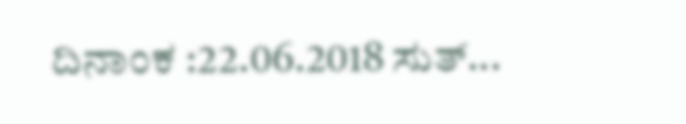ದಿನಾಂಕ :22.06.2018 ಸುತ್...